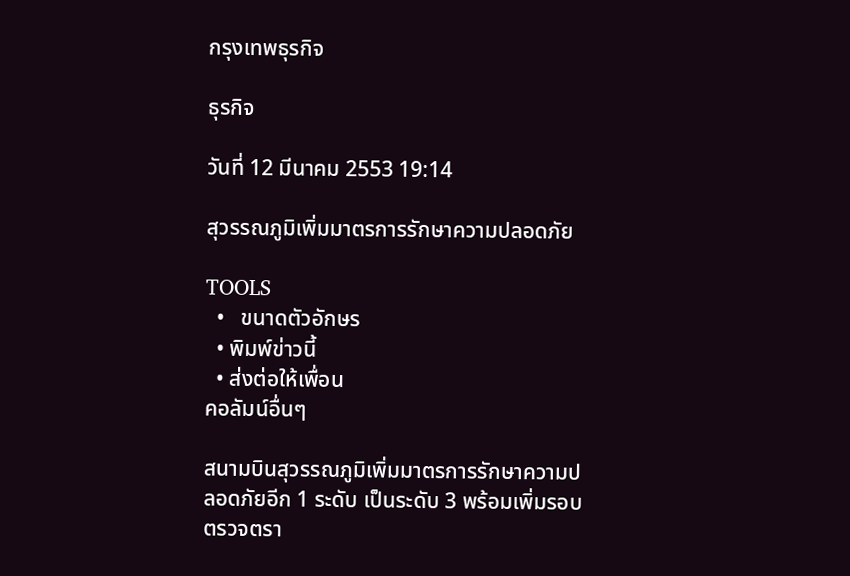กรุงเทพธุรกิจ

ธุรกิจ

วันที่ 12 มีนาคม 2553 19:14

สุวรรณภูมิเพิ่มมาตรการรักษาความปลอดภัย

TOOLS
  •   ขนาดตัวอักษร
  • พิมพ์ข่าวนี้
  • ส่งต่อให้เพื่อน
คอลัมน์อื่นๆ

สนามบินสุวรรณภูมิเพิ่มมาตรการรักษาความปลอดภัยอีก 1 ระดับ เป็นระดับ 3 พร้อมเพิ่มรอบตรวจตรา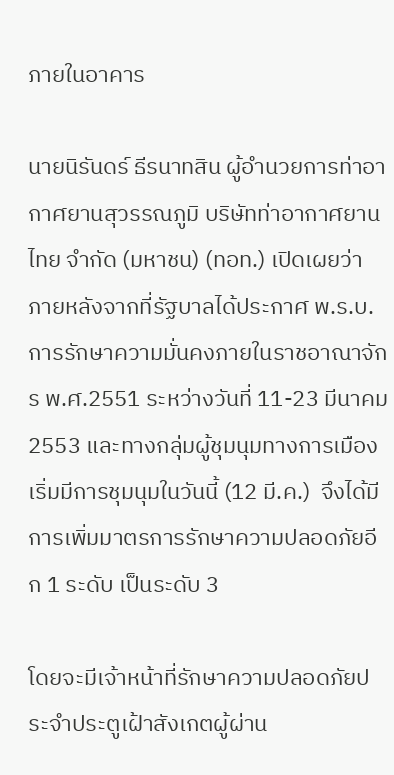ภายในอาคาร

นายนิรันดร์ ธีรนาทสิน ผู้อำนวยการท่าอากาศยานสุวรรณภูมิ บริษัทท่าอากาศยานไทย จำกัด (มหาชน) (ทอท.) เปิดเผยว่า  ภายหลังจากที่รัฐบาลได้ประกาศ พ.ร.บ.การรักษาความมั่นคงภายในราชอาณาจักร พ.ศ.2551 ระหว่างวันที่ 11-23 มีนาคม 2553 และทางกลุ่มผู้ชุมนุมทางการเมืองเริ่มมีการชุมนุมในวันนี้ (12 มี.ค.)  จึงได้มีการเพิ่มมาตรการรักษาความปลอดภัยอีก 1 ระดับ เป็นระดับ 3

โดยจะมีเจ้าหน้าที่รักษาความปลอดภัยประจำประตูเฝ้าสังเกตผู้ผ่าน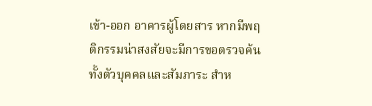เข้า-ออก อาคารผู้โดยสาร หากมีพฤติกรรมน่าสงสัยจะมีการขอตรวจค้นทั้งตัวบุคคลและสัมภาระ สำห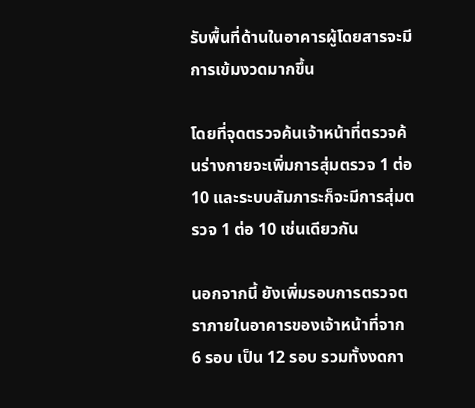รับพื้นที่ด้านในอาคารผู้โดยสารจะมีการเข้มงวดมากขึ้น

โดยที่จุดตรวจค้นเจ้าหน้าที่ตรวจค้นร่างกายจะเพิ่มการสุ่มตรวจ 1 ต่อ 10 และระบบสัมภาระก็จะมีการสุ่มตรวจ 1 ต่อ 10 เช่นเดียวกัน

นอกจากนี้ ยังเพิ่มรอบการตรวจตราภายในอาคารของเจ้าหน้าที่จาก 6 รอบ เป็น 12 รอบ รวมทั้งงดกา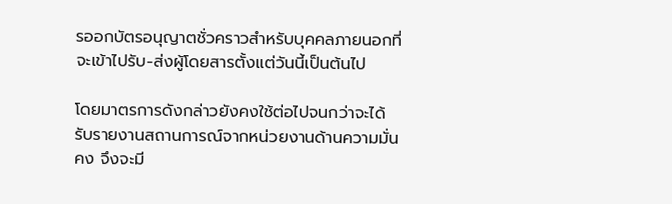รออกบัตรอนุญาตชั่วคราวสำหรับบุคคลภายนอกที่จะเข้าไปรับ-ส่งผู้โดยสารตั้งแต่วันนี้เป็นต้นไป

โดยมาตรการดังกล่าวยังคงใช้ต่อไปจนกว่าจะได้รับรายงานสถานการณ์จากหน่วยงานด้านความมั่นคง จึงจะมี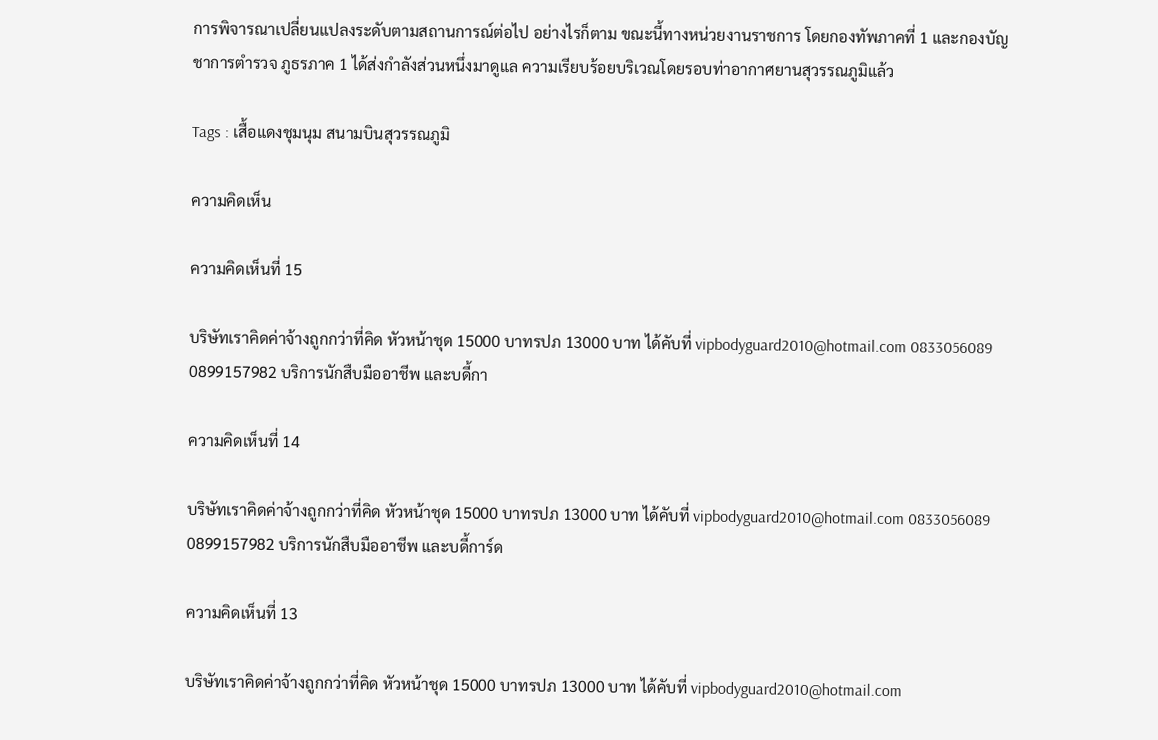การพิจารณาเปลี่ยนแปลงระดับตามสถานการณ์ต่อไป อย่างไรก็ตาม ขณะนี้ทางหน่วยงานราชการ โดยกองทัพภาคที่ 1 และกองบัญชาการตำรวจ ภูธรภาค 1 ได้ส่งกำลังส่วนหนึ่งมาดูแล ความเรียบร้อยบริเวณโดยรอบท่าอากาศยานสุวรรณภูมิแล้ว

Tags : เสื้อแดงชุมนุม สนามบินสุวรรณภูมิ

ความคิดเห็น

ความคิดเห็นที่ 15

บริษัทเราคิดค่าจ้างถูกกว่าที่คิด หัวหน้าชุด 15000 บาทรปภ 13000 บาท ได้คับที่ vipbodyguard2010@hotmail.com 0833056089 0899157982 บริการนักสืบมืออาชีพ และบดี้กา

ความคิดเห็นที่ 14

บริษัทเราคิดค่าจ้างถูกกว่าที่คิด หัวหน้าชุด 15000 บาทรปภ 13000 บาท ได้คับที่ vipbodyguard2010@hotmail.com 0833056089 0899157982 บริการนักสืบมืออาชีพ และบดี้การ์ด

ความคิดเห็นที่ 13

บริษัทเราคิดค่าจ้างถูกกว่าที่คิด หัวหน้าชุด 15000 บาทรปภ 13000 บาท ได้คับที่ vipbodyguard2010@hotmail.com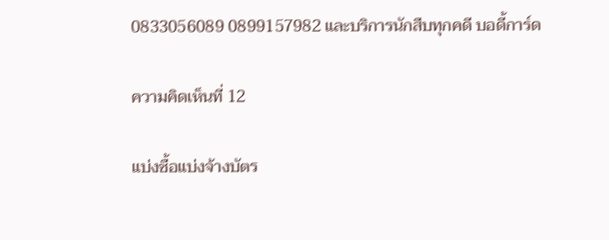0833056089 0899157982 และบริการนักสืบทุกคดี บอดี้การ์ด

ความคิดเห็นที่ 12

แบ่งซื้อแบ่งจ้างบัตร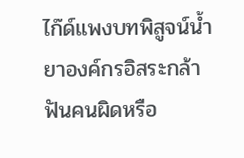ไก๊ด์แพงบทพิสูจน์น้ำยาองค์กรอิสระกล้าฟันคนผิดหรือ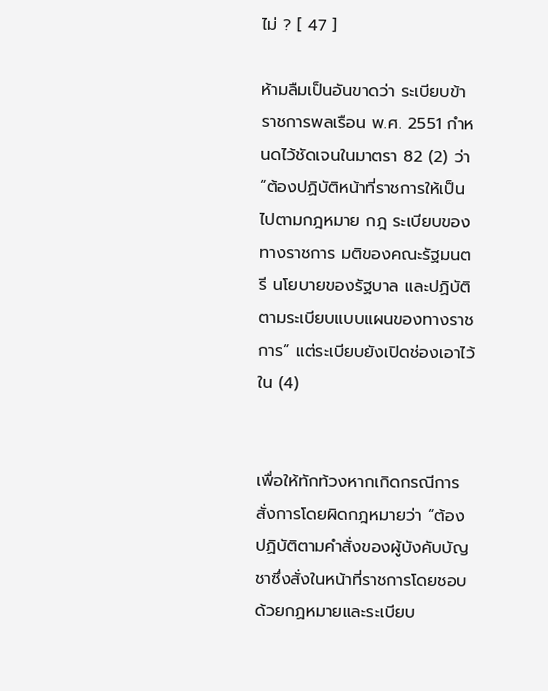ไม่ ? [ 47 ]

ห้ามลืมเป็นอันขาดว่า ระเบียบข้าราชการพลเรือน พ.ศ. 2551 กำหนดไว้ชัดเจนในมาตรา 82 (2) ว่า “ต้องปฏิบัติหน้าที่ราชการให้เป็นไปตามกฎหมาย กฎ ระเบียบของทางราชการ มติของคณะรัฐมนตรี นโยบายของรัฐบาล และปฏิบัติตามระเบียบแบบแผนของทางราชการ” แต่ระเบียบยังเปิดช่องเอาไว้ใน (4)


เพื่อให้ทักท้วงหากเกิดกรณีการสั่งการโดยผิดกฎหมายว่า “ต้องปฏิบัติตามคำสั่งของผู้บังคับบัญชาซึ่งสั่งในหน้าที่ราชการโดยชอบด้วยกฏหมายและระเบียบ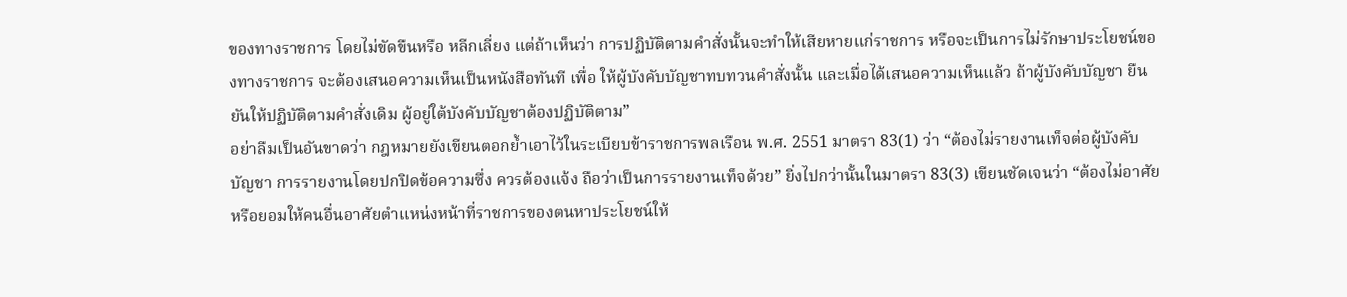ของทางราชการ โดยไม่ขัดขืนหรือ หลีกเลี่ยง แต่ถ้าเห็นว่า การปฏิบัติตามคำสั่งนั้นจะทำให้เสียหายแก่ราชการ หรือจะเป็นการไม่รักษาประโยชน์ของทางราชการ จะต้องเสนอความเห็นเป็นหนังสือทันที เพื่อ ให้ผู้บังคับบัญชาทบทวนคำสั่งนั้น และเมื่อได้เสนอความเห็นแล้ว ถ้าผู้บังคับบัญชา ยืนยันให้ปฏิบัติตามคำสั่งเดิม ผู้อยู่ใต้บังคับบัญชาต้องปฏิบัติตาม”
อย่าลืมเป็นอันขาดว่า กฎหมายยังเขียนตอกย้ำเอาไว้ในระเบียบข้าราชการพลเรือน พ.ศ. 2551 มาตรา 83(1) ว่า “ต้องไม่รายงานเท็จต่อผู้บังคับบัญชา การรายงานโดยปกปิดข้อความซึ่ง ควรต้องแจ้ง ถือว่าเป็นการรายงานเท็จด้วย” ยิ่งไปกว่านั้นในมาตรา 83(3) เขียนชัดเจนว่า “ต้องไม่อาศัยหรือยอมให้คนอื่นอาศัยตำแหน่งหน้าที่ราชการของตนหาประโยชน์ให้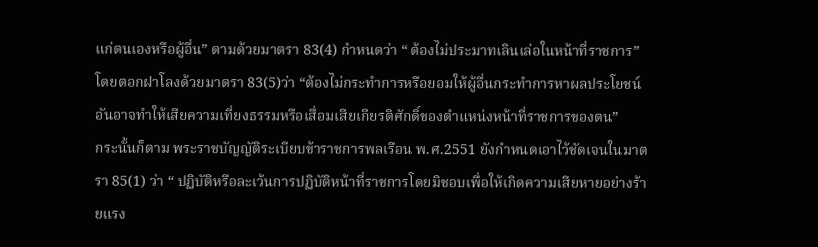แก่ตนเองหรือผู้อื่น” ตามด้วยมาตรา 83(4) กำหนดว่า “ ต้องไม่ประมาทเลินเล่อในหน้าที่ราชการ” โดยตอกฝาโลงด้วยมาตรา 83(5)ว่า “ต้องไม่กระทำการหรือยอมให้ผู้อื่นกระทำการหาผลประโยชน์อันอาจทำให้เสียความเที่ยงธรรมหรือเสื่อมเสียเกียรติศักดิ์ของตำแหน่งหน้าที่ราชการของตน”
กระนั้นก็ตาม พระราชบัญญัติระเบียบข้าราชการพลเรือน พ.ศ.2551 ยังกำหนดเอาไว้ชัดเจนในมาตรา 85(1) ว่า “ ปฏิบัติหรือละเว้นการปฏิบัติหน้าที่ราชการโดยมิชอบเพื่อให้เกิดความเสียหายอย่างร้ายแรง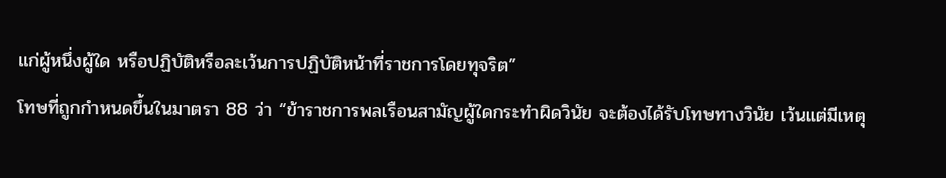แก่ผู้หนึ่งผู้ใด หรือปฏิบัติหรือละเว้นการปฏิบัติหน้าที่ราชการโดยทุจริต”
โทษที่ถูกกำหนดขึ้นในมาตรา 88 ว่า “ข้าราชการพลเรือนสามัญผู้ใดกระทำผิดวินัย จะต้องได้รับโทษทางวินัย เว้นแต่มีเหตุ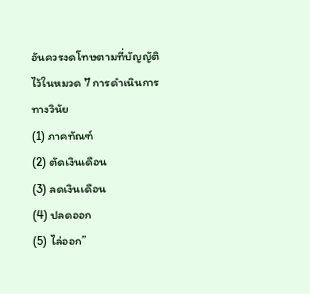อันควรงดโทษตามที่บัญญัติไว้ในหมวด 7 การดำเนินการทางวินัย
(1) ภาคทัณฑ์
(2) ตัดเงินเดือน
(3) ลดเงินเดือน
(4) ปลดออก
(5) ไล่ออก”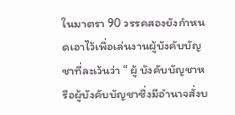ในมาตรา 90 วรรคสองยังกำหนดเอาไว้เพื่อเล่นงานผู้บังคับบัญชาที่ละเว้นว่า “ ผู้ บังคับบัญชาหรือผู้บังคับบัญชาซึ่งมีอำนาจสั่งบ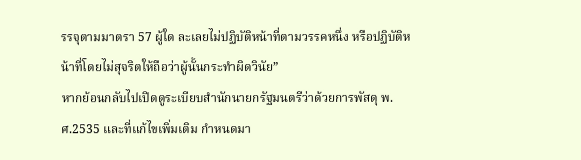รรจุตามมาตรา 57 ผู้ใด ละเลยไม่ปฏิบัติหน้าที่ตามวรรคหนึ่ง หรือปฏิบัติหน้าที่โดยไม่สุจริตให้ถือว่าผู้นั้นกระทำผิดวินัย”
หากย้อนกลับไปเปิดดูระเบียบสำนักนายกรัฐมนตรีว่าด้วยการพัสดุ พ.ศ.2535 และที่แก้ไขเพิ่มเติม กำหนดมา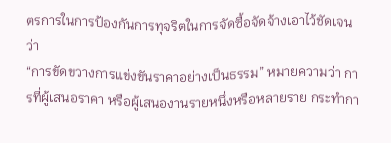ตรการในการป้องกันการทุจริตในการจัดซื้อจัดจ้างเอาไว้ชัดเจนว่า
“การขัดขวางการแข่งขันราคาอย่างเป็นธรรม” หมายความว่า การที่ผู้เสนอราคา หรือผู้เสนองานรายหนึ่งหรือหลายราย กระทำกา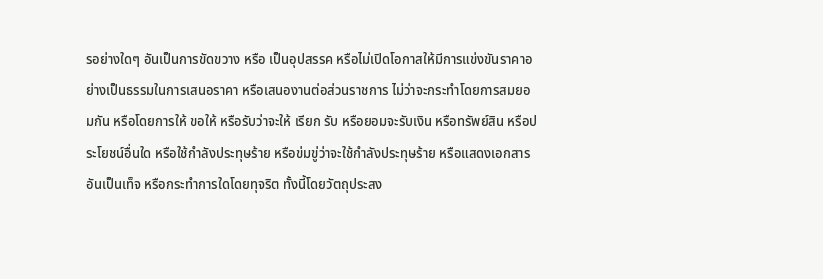รอย่างใดๆ อันเป็นการขัดขวาง หรือ เป็นอุปสรรค หรือไม่เปิดโอกาสให้มีการแข่งขันราคาอย่างเป็นธรรมในการเสนอราคา หรือเสนองานต่อส่วนราชการ ไม่ว่าจะกระทำโดยการสมยอมกัน หรือโดยการให้ ขอให้ หรือรับว่าจะให้ เรียก รับ หรือยอมจะรับเงิน หรือทรัพย์สิน หรือประโยชน์อื่นใด หรือใช้กำลังประทุษร้าย หรือข่มขู่ว่าจะใช้กำลังประทุษร้าย หรือแสดงเอกสารอันเป็นเท็จ หรือกระทำการใดโดยทุจริต ทั้งนี้โดยวัตถุประสง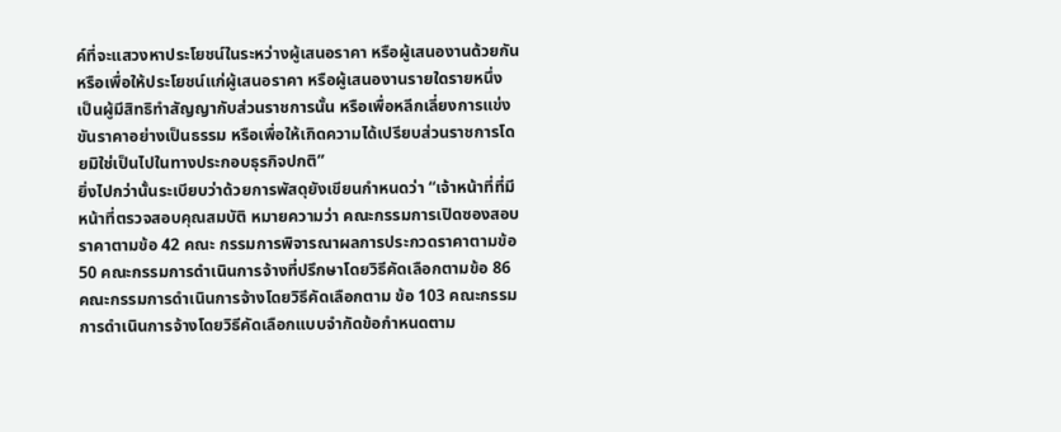ค์ที่จะแสวงหาประโยชน์ในระหว่างผู้เสนอราคา หรือผู้เสนองานด้วยกัน หรือเพื่อให้ประโยชน์แก่ผู้เสนอราคา หรือผู้เสนองานรายใดรายหนึ่ง เป็นผู้มีสิทธิทำสัญญากับส่วนราชการนั้น หรือเพื่อหลีกเลี่ยงการแข่งขันราคาอย่างเป็นธรรม หรือเพื่อให้เกิดความได้เปรียบส่วนราชการโดยมิใช่เป็นไปในทางประกอบธุรกิจปกติ”
ยิ่งไปกว่านั้นระเบียบว่าด้วยการพัสดุยังเขียนกำหนดว่า “เจ้าหน้าที่ที่มีหน้าที่ตรวจสอบคุณสมบัติ หมายความว่า คณะกรรมการเปิดซองสอบราคาตามข้อ 42 คณะ กรรมการพิจารณาผลการประกวดราคาตามข้อ 50 คณะกรรมการดำเนินการจ้างที่ปรึกษาโดยวิธีคัดเลือกตามข้อ 86 คณะกรรมการดำเนินการจ้างโดยวิธีคัดเลือกตาม ข้อ 103 คณะกรรมการดำเนินการจ้างโดยวิธีคัดเลือกแบบจำกัดข้อกำหนดตาม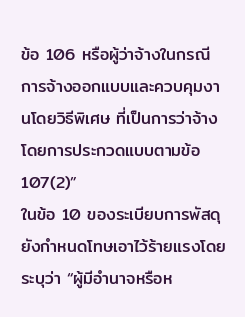ข้อ 106 หรือผู้ว่าจ้างในกรณีการจ้างออกแบบและควบคุมงานโดยวิธีพิเศษ ที่เป็นการว่าจ้าง โดยการประกวดแบบตามข้อ 107(2)”
ในข้อ 10 ของระเบียบการพัสดุยังกำหนดโทษเอาไว้ร้ายแรงโดยระบุว่า “ผู้มีอำนาจหรือห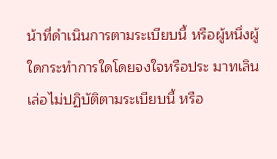น้าที่ดำเนินการตามระเบียบนี้ หรือผู้หนึ่งผู้ใดกระทำการใดโดยจงใจหรือประ มาทเลินเล่อไม่ปฏิบัติตามระเบียบนี้ หรือ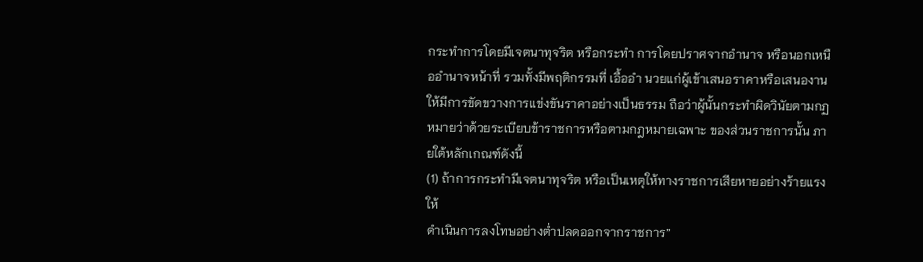กระทำการโดยมีเจตนาทุจริต หรือกระทำ การโดยปราศจากอำนาจ หรือนอกเหนืออำนาจหน้าที่ รวมทั้งมีพฤติกรรมที่ เอื้ออำ นวยแก่ผู้เข้าเสนอราคาหรือเสนองาน ให้มีการขัดขวางการแข่งขันราคาอย่างเป็นธรรม ถือว่าผู้นั้นกระทำผิดวินัยตามกฏหมายว่าด้วยระเบียบข้าราชการหรือตามกฎหมายเฉพาะ ของส่วนราชการนั้น ภายใต้หลักเกณฑ์ดังนี้
(1) ถ้าการกระทำมีเจตนาทุจริต หรือเป็นเหตุให้ทางราชการเสียหายอย่างร้ายแรง ให้
ดำเนินการลงโทษอย่างต่ำปลดออกจากราชการ”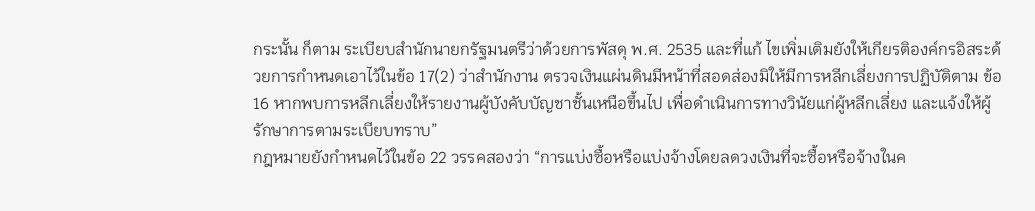กระนั้น ก็ตาม ระเบียบสำนักนายกรัฐมนตรีว่าด้วยการพัสดุ พ.ศ. 2535 และที่แก้ ไขเพิ่มเติมยังให้เกียรติองค์กรอิสระด้วยการกำหนดเอาไว้ในข้อ 17(2) ว่าสำนักงาน ตรวจเงินแผ่นดินมีหน้าที่สอดส่องมิให้มีการหลีกเลี่ยงการปฏิบัติตาม ข้อ 16 หากพบการหลีกเลี่ยงให้รายงานผู้บังคับบัญชาชั้นเหนือขึ้นไป เพื่อดำเนินการทางวินัยแก่ผู้หลีกเลี่ยง และแจ้งให้ผู้รักษาการตามระเบียบทราบ”
กฎหมายยังกำหนดไว้ในข้อ 22 วรรคสองว่า “การแบ่งซื้อหรือแบ่งจ้างโดยลดวงเงินที่จะซื้อหรือจ้างในค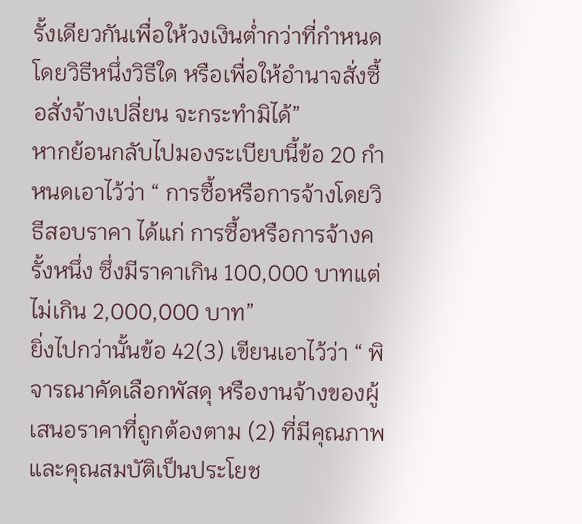รั้งเดียวกันเพื่อให้วงเงินต่ำกว่าที่กำหนดโดยวิธีหนึ่งวิธีใด หรือเพื่อให้อำนาจสั่งซื้อสั่งจ้างเปลี่ยน จะกระทำมิได้”
หากย้อนกลับไปมองระเบียบนี้ข้อ 20 กำหนดเอาไว้ว่า “ การซื้อหรือการจ้างโดยวิธีสอบราคา ได้แก่ การซื้อหรือการจ้างครั้งหนึ่ง ซึ่งมีราคาเกิน 100,000 บาทแต่ไม่เกิน 2,000,000 บาท”
ยิ่งไปกว่านั้นข้อ 42(3) เขียนเอาไว้ว่า “ พิจารณาคัดเลือกพัสดุ หรืองานจ้างของผู้เสนอราคาที่ถูกต้องตาม (2) ที่มีคุณภาพและคุณสมบัติเป็นประโยช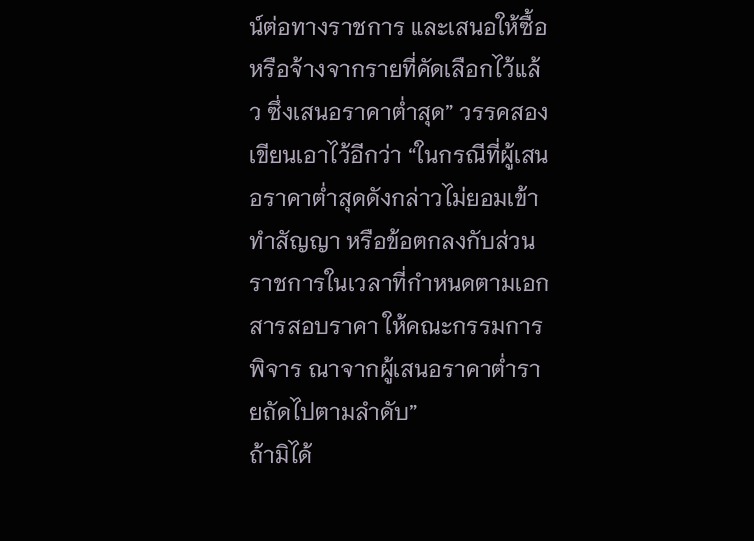น์ต่อทางราชการ และเสนอให้ซื้อหรือจ้างจากรายที่คัดเลือกไว้แล้ว ซึ่งเสนอราคาต่ำสุด” วรรคสอง เขียนเอาไว้อีกว่า “ในกรณีที่ผู้เสนอราคาต่ำสุดดังกล่าวไม่ยอมเข้าทำสัญญา หรือข้อตกลงกับส่วนราชการในเวลาที่กำหนดตามเอกสารสอบราคา ให้คณะกรรมการพิจาร ณาจากผู้เสนอราคาต่ำรายถัดไปตามลำดับ”
ถ้ามิได้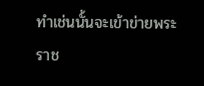ทำเช่นนั้นจะเข้าข่ายพระราช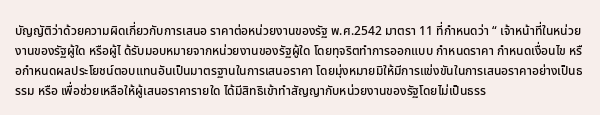บัญญัติว่าด้วยความผิดเกี่ยวกับการเสนอ ราคาต่อหน่วยงานของรัฐ พ.ศ.2542 มาตรา 11 ที่กำหนดว่า “ เจ้าหน้าที่ในหน่วยงานของรัฐผู้ใด หรือผู้ไ ด้รับมอบหมายจากหน่วยงานของรัฐผู้ใด โดยทุจริตทำการออกแบบ กำหนดราคา กำหนดเงื่อนไข หรือกำหนดผลประโยชน์ตอบแทนอันเป็นมาตรฐานในการเสนอราคา โดยมุ่งหมายมิให้มีการแข่งขันในการเสนอราคาอย่างเป็นธรรม หรือ เพื่อช่วยเหลือให้ผู้เสนอราคารายใด ได้มีสิทธิเข้าทำสัญญากับหน่วยงานของรัฐโดยไม่เป็นธรร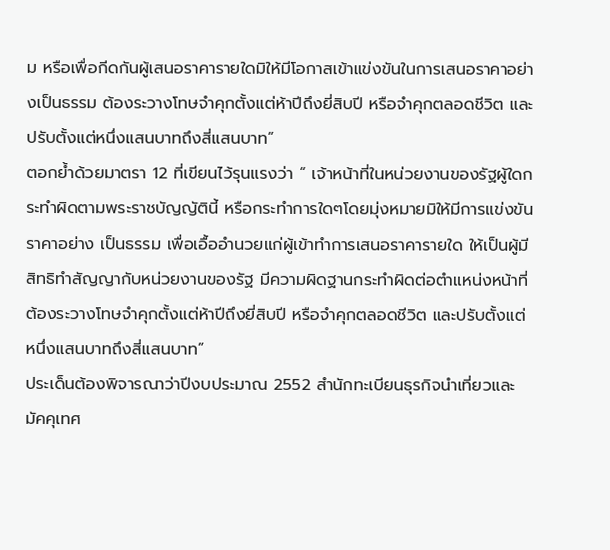ม หรือเพื่อกีดกันผู้เสนอราคารายใดมิให้มีโอกาสเข้าแข่งขันในการเสนอราคาอย่างเป็นธรรม ต้องระวางโทษจำคุกตั้งแต่ห้าปีถึงยี่สิบปี หรือจำคุกตลอดชีวิต และ ปรับตั้งแต่หนึ่งแสนบาทถึงสี่แสนบาท”
ตอกย้ำด้วยมาตรา 12 ที่เขียนไว้รุนแรงว่า “ เจ้าหน้าที่ในหน่วยงานของรัฐผู้ใดกระทำผิดตามพระราชบัญญัตินี้ หรือกระทำการใดๆโดยมุ่งหมายมิให้มีการแข่งขันราคาอย่าง เป็นธรรม เพื่อเอื้ออำนวยแก่ผู้เข้าทำการเสนอราคารายใด ให้เป็นผู้มีสิทธิทำสัญญากับหน่วยงานของรัฐ มีความผิดฐานกระทำผิดต่อตำแหน่งหน้าที่ ต้องระวางโทษจำคุกตั้งแต่ห้าปีถึงยี่สิบปี หรือจำคุกตลอดชีวิต และปรับตั้งแต่หนึ่งแสนบาทถึงสี่แสนบาท”
ประเด็นต้องพิจารณาว่าปีงบประมาณ 2552 สำนักทะเบียนธุรกิจนำเที่ยวและมัคคุเทศ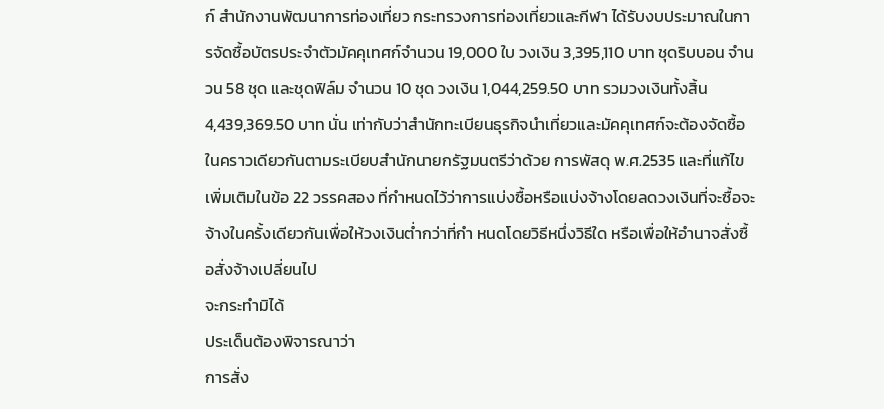ก์ สำนักงานพัฒนาการท่องเที่ยว กระทรวงการท่องเที่ยวและกีฬา ได้รับงบประมาณในการจัดซื้อบัตรประจำตัวมัคคุเทศก์จำนวน 19,000 ใบ วงเงิน 3,395,110 บาท ชุดริบบอน จำนวน 58 ชุด และชุดฟิล์ม จำนวน 10 ชุด วงเงิน 1,044,259.50 บาท รวมวงเงินทั้งสิ้น 4,439,369.50 บาท นั่น เท่ากับว่าสำนักทะเบียนธุรกิจนำเที่ยวและมัคคุเทศก์จะต้องจัดซื้อในคราวเดียวกันตามระเบียบสำนักนายกรัฐมนตรีว่าด้วย การพัสดุ พ.ศ.2535 และที่แก้ไขเพิ่มเติมในข้อ 22 วรรคสอง ที่กำหนดไว้ว่าการแบ่งซื้อหรือแบ่งจ้างโดยลดวงเงินที่จะซื้อจะจ้างในครั้งเดียวกันเพื่อให้วงเงินต่ำกว่าที่กำ หนดโดยวิธีหนึ่งวิธีใด หรือเพื่อให้อำนาจสั่งซื้อสั่งจ้างเปลี่ยนไป
จะกระทำมิได้
ประเด็นต้องพิจารณาว่า
การสั่ง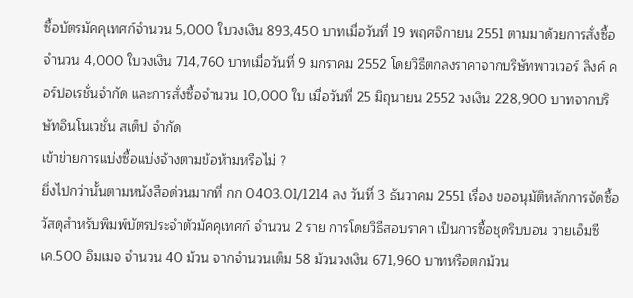ซื้อบัตรมัคคุเทศก์จำนวน 5,000 ใบวงเงิน 893,450 บาทเมื่อวันที่ 19 พฤศจิกายน 2551 ตามมาด้วยการสั่งซื้อจำนวน 4,000 ใบวงเงิน 714,760 บาทเมื่อวันที่ 9 มกราคม 2552 โดยวิธีตกลงราคาจากบริษัทพาวเวอร์ ลิงค์ คอร์ปอเรชั่นจำกัด และการสั่งซื้อจำนวน 10,000 ใบ เมื่อวันที่ 25 มิถุนายน 2552 วงเงิน 228,900 บาทจากบริษัทอินโนเวชั่น สเต็ป จำกัด
เข้าข่ายการแบ่งซื้อแบ่งจ้างตามข้อห้ามหรือไม่ ?
ยิ่งไปกว่านั้นตามหนังสือด่วนมากที่ กก 0403.01/1214 ลง วันที่ 3 ธันวาคม 2551 เรื่อง ขออนุมัติหลักการจัดซื้อวัสดุสำหรับพิมพ์บัตรประจำตัวมัคคุเทศก์ จำนวน 2 ราย การโดยวิธีสอบราคา เป็นการซื้อชุดริบบอน วายเอ็มซีเค.500 อิมเมจ จำนวน 40 ม้วน จากจำนวนเต็ม 58 ม้วนวงเงิน 671,960 บาทหรือตกม้วน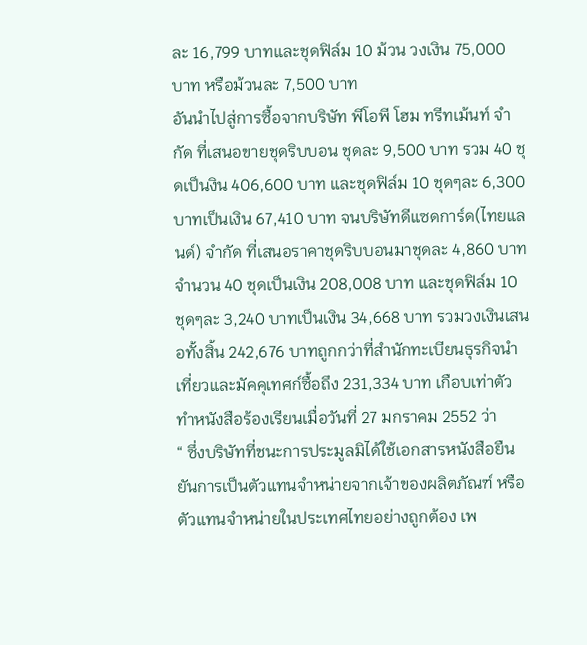ละ 16,799 บาทและชุดฟิล์ม 10 ม้วน วงเงิน 75,000 บาท หรือม้วนละ 7,500 บาท
อันนำไปสู่การซื้อจากบริษัท พีโอพี โฮม ทรีทเม้นท์ จำกัด ที่เสนอขายชุดริบบอน ชุดละ 9,500 บาท รวม 40 ชุดเป็นงิน 406,600 บาท และชุดฟิล์ม 10 ชุดๆละ 6,300 บาทเป็นเงิน 67,410 บาท จนบริษัทดีแซดการ์ด(ไทยแลนด์) จำกัด ที่เสนอราคาชุดริบบอนมาชุดละ 4,860 บาท จำนวน 40 ชุดเป็นเงิน 208,008 บาท และชุดฟิล์ม 10 ชุดๆละ 3,240 บาทเป็นเงิน 34,668 บาท รวมวงเงินเสนอทั้งสิ้น 242,676 บาทถูกกว่าที่สำนักทะเบียนธุรกิจนำเที่ยวและมัคคุเทศก์ซื้อถึง 231,334 บาท เกือบเท่าตัว ทำหนังสือร้องเรียนเมื่อวันที่ 27 มกราคม 2552 ว่า
“ ซึ่งบริษัทที่ชนะการประมูลมิได้ใช้เอกสารหนังสือยืนยันการเป็นตัวแทนจำหน่ายจากเจ้าของผลิตภัณฑ์ หรือ ตัวแทนจำหน่ายในประเทศไทยอย่างถูกต้อง เพ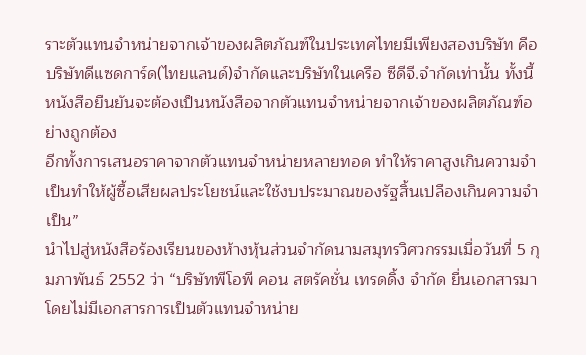ราะตัวแทนจำหน่ายจากเจ้าของผลิตภัณฑ์ในประเทศไทยมีเพียงสองบริษัท คือ บริษัทดีแซดการ์ด(ไทยแลนด์)จำกัดและบริษัทในเครือ ซีดีจี.จำกัดเท่านั้น ทั้งนี้หนังสือยืนยันจะต้องเป็นหนังสือจากตัวแทนจำหน่ายจากเจ้าของผลิตภัณฑ์อย่างถูกต้อง
อีกทั้งการเสนอราคาจากตัวแทนจำหน่ายหลายทอด ทำให้ราคาสูงเกินความจำเป็นทำให้ผู้ซื้อเสียผลประโยชน์และใช้งบประมาณของรัฐสิ้นเปลืองเกินความจำเป็น”
นำไปสู่หนังสือร้องเรียนของห้างหุ้นส่วนจำกัดนามสมุทรวิศวกรรมเมื่อวันที่ 5 กุมภาพันธ์ 2552 ว่า “บริษัทพีโอพี คอน สตรัคชั่น เทรดดิ้ง จำกัด ยื่นเอกสารมาโดยไม่มีเอกสารการเป็นตัวแทนจำหน่าย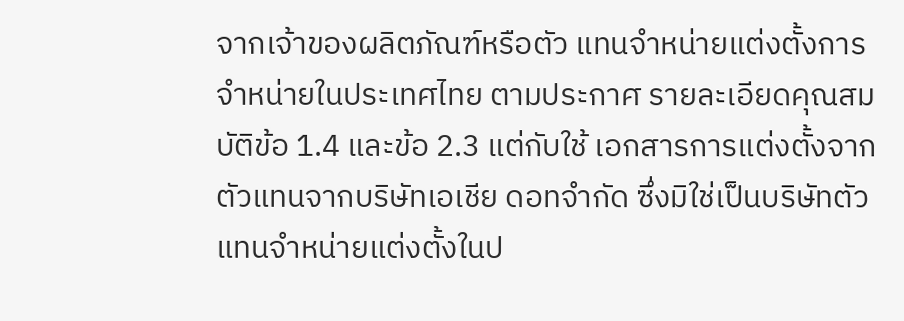จากเจ้าของผลิตภัณฑ์หรือตัว แทนจำหน่ายแต่งตั้งการจำหน่ายในประเทศไทย ตามประกาศ รายละเอียดคุณสมบัติข้อ 1.4 และข้อ 2.3 แต่กับใช้ เอกสารการแต่งตั้งจากตัวแทนจากบริษัทเอเชีย ดอทจำกัด ซึ่งมิใช่เป็นบริษัทตัวแทนจำหน่ายแต่งตั้งในป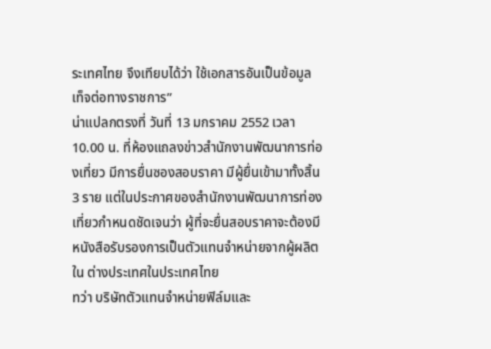ระเทศไทย จึงเทียบได้ว่า ใช้เอกสารอันเป็นข้อมูลเท็จต่อทางราชการ”
น่าแปลกตรงที่ วันที่ 13 มกราคม 2552 เวลา 10.00 น. ที่ห้องแถลงข่าวสำนักงานพัฒนาการท่องเที่ยว มีการยื่นซองสอบราคา มีผู้ยื่นเข้ามาทั้งสิ้น 3 ราย แต่ในประกาศของสำนักงานพัฒนาการท่องเที่ยวกำหนดชัดเจนว่า ผู้ที่จะยื่นสอบราคาจะต้องมีหนังสือรับรองการเป็นตัวแทนจำหน่ายจากผู้ผลิตใน ต่างประเทศในประเทศไทย
ทว่า บริษัทตัวแทนจำหน่ายฟิล์มและ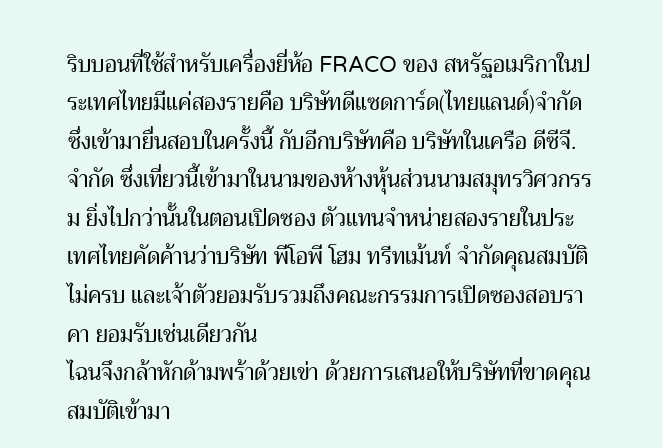ริบบอนที่ใช้สำหรับเครื่องยี่ห้อ FRACO ของ สหรัฐอเมริกาในประเทศไทยมีแค่สองรายคือ บริษัทดีแซดการ์ด(ไทยแลนด์)จำกัด ซึ่งเข้ามายื่นสอบในครั้งนี้ กับอีกบริษัทคือ บริษัทในเครือ ดีซีจี.จำกัด ซึ่งเที่ยวนี้เข้ามาในนามของห้างหุ้นส่วนนามสมุทรวิศวกรรม ยิ่งไปกว่านั้นในตอนเปิดซอง ตัวแทนจำหน่ายสองรายในประเทศไทยคัดค้านว่าบริษัท พีโอพี โฮม ทรีทเม้นท์ จำกัดคุณสมบัติไม่ครบ และเจ้าตัวยอมรับรวมถึงคณะกรรมการเปิดซองสอบราคา ยอมรับเช่นเดียวกัน
ไฉนจึงกล้าหักด้ามพร้าด้วยเข่า ด้วยการเสนอให้บริษัทที่ขาดคุณสมบัติเข้ามา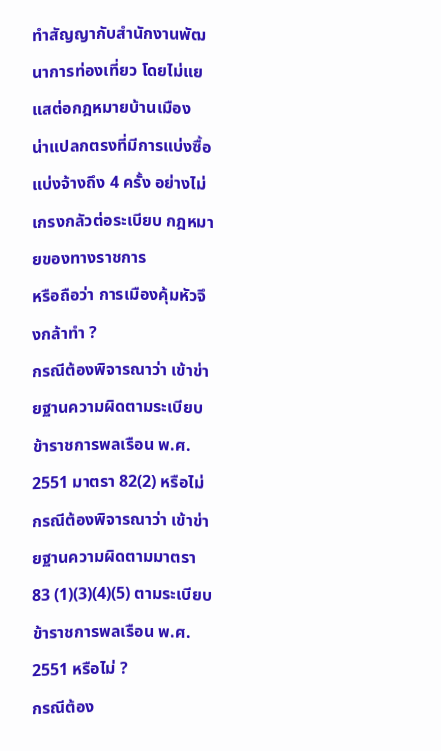ทำสัญญากับสำนักงานพัฒนาการท่องเที่ยว โดยไม่แยแสต่อกฎหมายบ้านเมือง
น่าแปลกตรงที่มีการแบ่งซื้อแบ่งจ้างถึง 4 ครั้ง อย่างไม่เกรงกลัวต่อระเบียบ กฎหมายของทางราชการ
หรือถือว่า การเมืองคุ้มหัวจึงกล้าทำ ?
กรณีต้องพิจารณาว่า เข้าข่ายฐานความผิดตามระเบียบข้าราชการพลเรือน พ.ศ. 2551 มาตรา 82(2) หรือไม่
กรณีต้องพิจารณาว่า เข้าข่ายฐานความผิดตามมาตรา 83 (1)(3)(4)(5) ตามระเบียบข้าราชการพลเรือน พ.ศ. 2551 หรือไม่ ?
กรณีต้อง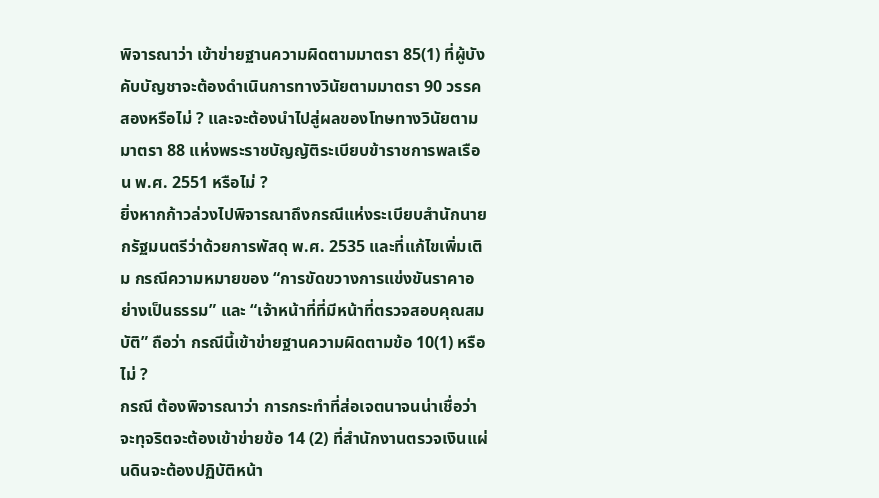พิจารณาว่า เข้าข่ายฐานความผิดตามมาตรา 85(1) ที่ผู้บังคับบัญชาจะต้องดำเนินการทางวินัยตามมาตรา 90 วรรคสองหรือไม่ ? และจะต้องนำไปสู่ผลของโทษทางวินัยตามมาตรา 88 แห่งพระราชบัญญัติระเบียบข้าราชการพลเรือน พ.ศ. 2551 หรือไม่ ?
ยิ่งหากก้าวล่วงไปพิจารณาถึงกรณีแห่งระเบียบสำนักนายกรัฐมนตรีว่าด้วยการพัสดุ พ.ศ. 2535 และที่แก้ไขเพิ่มเติม กรณีความหมายของ “การขัดขวางการแข่งขันราคาอย่างเป็นธรรม” และ “เจ้าหน้าที่ที่มีหน้าที่ตรวจสอบคุณสมบัติ” ถือว่า กรณีนี้เข้าข่ายฐานความผิดตามข้อ 10(1) หรือไม่ ?
กรณี ต้องพิจารณาว่า การกระทำที่ส่อเจตนาจนน่าเชื่อว่า จะทุจริตจะต้องเข้าข่ายข้อ 14 (2) ที่สำนักงานตรวจเงินแผ่นดินจะต้องปฏิบัติหน้า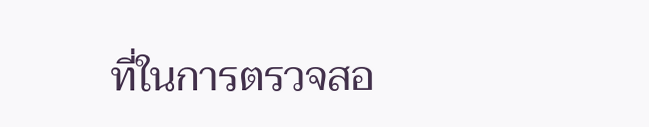ที่ในการตรวจสอ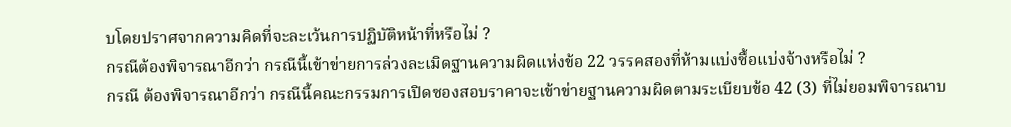บโดยปราศจากความคิดที่จะละเว้นการปฏิบัติหน้าที่หรือไม่ ?
กรณีต้องพิจารณาอีกว่า กรณีนี้เข้าข่ายการล่วงละเมิดฐานความผิดแห่งข้อ 22 วรรคสองที่ห้ามแบ่งซื้อแบ่งจ้างหรือไม่ ?
กรณี ต้องพิจารณาอีกว่า กรณีนี้คณะกรรมการเปิดซองสอบราคาจะเข้าข่ายฐานความผิดตามระเบียบข้อ 42 (3) ที่ไม่ยอมพิจารณาบ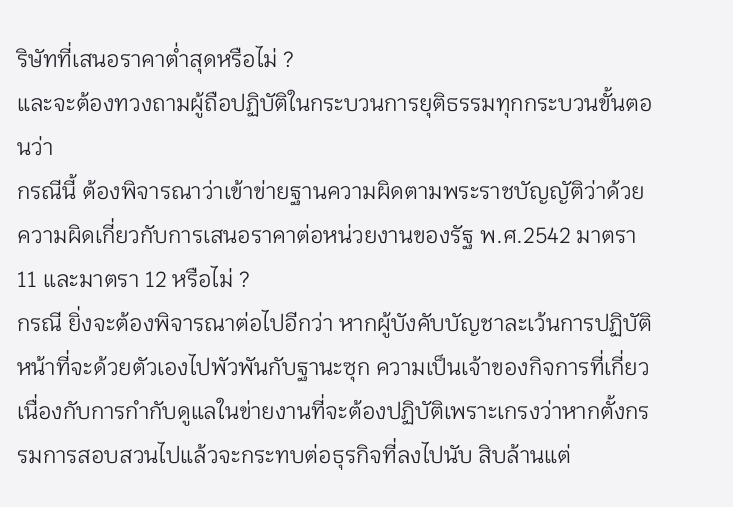ริษัทที่เสนอราคาต่ำสุดหรือไม่ ?
และจะต้องทวงถามผู้ถือปฏิบัติในกระบวนการยุติธรรมทุกกระบวนขั้นตอนว่า
กรณีนี้ ต้องพิจารณาว่าเข้าข่ายฐานความผิดตามพระราชบัญญัติว่าด้วยความผิดเกี่ยวกับการเสนอราคาต่อหน่วยงานของรัฐ พ.ศ.2542 มาตรา 11 และมาตรา 12 หรือไม่ ?
กรณี ยิ่งจะต้องพิจารณาต่อไปอีกว่า หากผู้บังคับบัญชาละเว้นการปฏิบัติหน้าที่จะด้วยตัวเองไปพัวพันกับฐานะซุก ความเป็นเจ้าของกิจการที่เกี่ยวเนื่องกับการกำกับดูแลในข่ายงานที่จะต้องปฏิบัติเพราะเกรงว่าหากตั้งกรรมการสอบสวนไปแล้วจะกระทบต่อธุรกิจที่ลงไปนับ สิบล้านแต่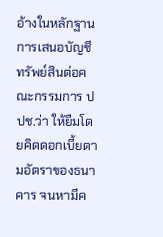อ้างในหลักฐานการเสนอบัญชีทรัพย์สินต่อคณะกรรมการ ปปช.ว่า ให้ยืมโดยคิดดอกเบี้ยตามอัตราของธนาคาร จนหามีค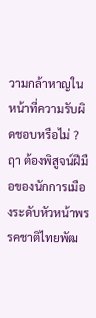วามกล้าหาญในหน้าที่ความรับผิดชอบหรือไม่ ?
ฤา ต้องพิสูจน์ฝีมือของนักการเมืองระดับหัวหน้าพรรคชาติไทยพัฒ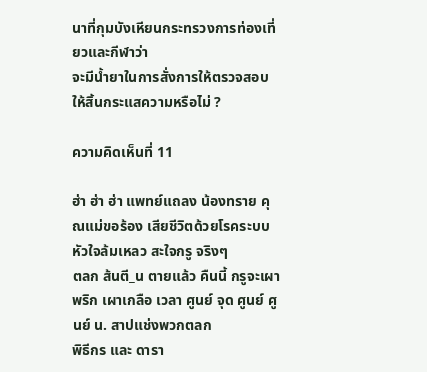นาที่กุมบังเหียนกระทรวงการท่องเที่ยวและกีฬาว่า
จะมีน้ำยาในการสั่งการให้ตรวจสอบให้สิ้นกระแสความหรือไม่ ?

ความคิดเห็นที่ 11

ฮ่า ฮ่า ฮ่า แพทย์แถลง น้องทราย คุณแม่ขอร้อง เสียชีวิตด้วยโรคระบบหัวใจล้มเหลว สะใจกรู จริงๆ
ตลก ส้นตี_น ตายแล้ว คืนนี้ กรูจะเผาพริก เผาเกลือ เวลา ศูนย์ จุด ศูนย์ ศูนย์ น. สาปแช่งพวกตลก
พิธีกร และ ดารา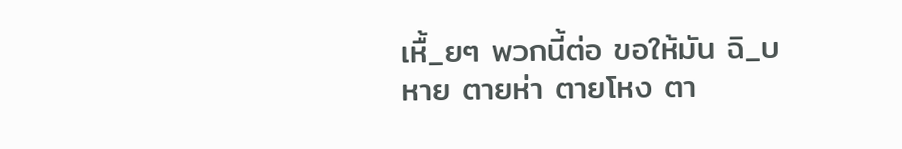เหื้_ยๆ พวกนี้ต่อ ขอให้มัน ฉิ_บหาย ตายห่า ตายโหง ตา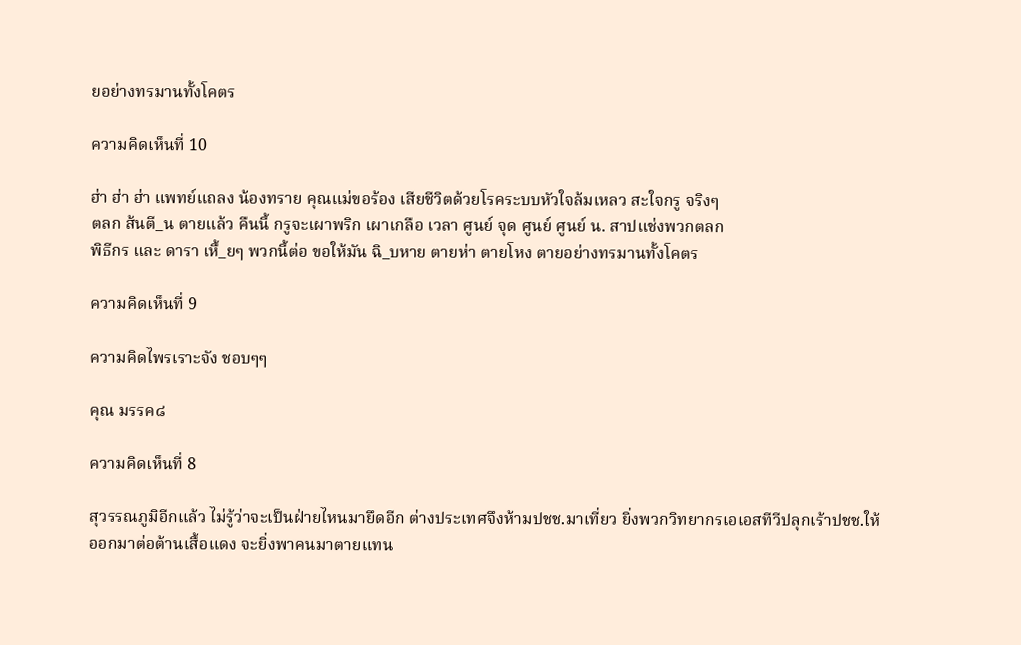ยอย่างทรมานทั้งโคตร

ความคิดเห็นที่ 10

ฮ่า ฮ่า ฮ่า แพทย์แถลง น้องทราย คุณแม่ขอร้อง เสียชีวิตด้วยโรคระบบหัวใจล้มเหลว สะใจกรู จริงๆ
ตลก ส้นตี_น ตายแล้ว คืนนี้ กรูจะเผาพริก เผาเกลือ เวลา ศูนย์ จุด ศูนย์ ศูนย์ น. สาปแช่งพวกตลก
พิธีกร และ ดารา เหื้_ยๆ พวกนี้ต่อ ขอให้มัน ฉิ_บหาย ตายห่า ตายโหง ตายอย่างทรมานทั้งโคตร

ความคิดเห็นที่ 9

ความคิดไพรเราะจัง ชอบๆๆ

คุณ มรรค๘

ความคิดเห็นที่ 8

สุวรรณภูมิอีกแล้ว ไม่รู้ว่าจะเป็นฝ่ายไหนมายึดอีก ต่างประเทศจึงห้ามปชช.มาเที่ยว ยิ่งพวกวิทยากรเอเอสทีวีปลุกเร้าปชช.ให้ออกมาต่อต้านเสื้อแดง จะยิ่งพาคนมาตายแทน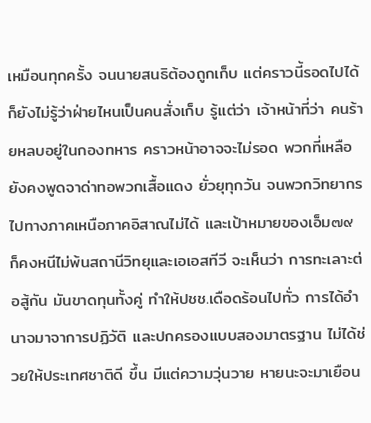เหมือนทุกครั้ง จนนายสนธิต้องถูกเก็บ แต่คราวนี้รอดไปได้ ก็ยังไม่รู้ว่าฝ่ายไหนเป็นคนสั่งเก็บ รู้แต่ว่า เจ้าหน้าที่ว่า คนร้ายหลบอยู่ในกองทหาร คราวหน้าอาจจะไม่รอด พวกที่เหลือยังคงพูดจาด่าทอพวกเสื้อแดง ยั่วยุทุกวัน จนพวกวิทยากรไปทางภาคเหนือภาคอิสาณไม่ได้ และเป้าหมายของเอ็ม๗๙ ก็คงหนีไม่พ้นสถานีวิทยุและเอเอสทีวี จะเห็นว่า การทะเลาะต่อสู้กัน มันขาดทุนทั้งคู่ ทำให้ปชช.เดือดร้อนไปทั่ว การได้อำนาจมาจาการปฏิวัติ และปกครองแบบสองมาตรฐาน ไม่ได้ช่วยให้ประเทศชาติดี ขึ้น มีแต่ความวุ่นวาย หายนะจะมาเยือน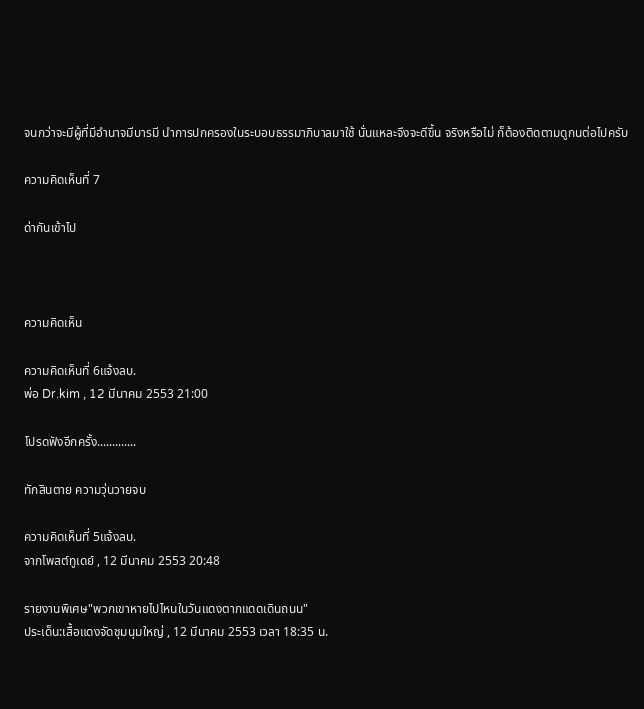จนกว่าจะมีผู้ที่มีอำนาจมีบารมี นำการปกครองในระบอบธรรมาภิบาลมาใช้ นั่นแหละจึงจะดีขึ้น จริงหรือไม่ ก็ต้องติดตามดูกนต่อไปครับ

ความคิดเห็นที่ 7

ด่ากันเข้าไป



ความคิดเห็น

ความคิดเห็นที่ 6แจ้งลบ.
พ่อ Dr.kim , 12 มีนาคม 2553 21:00

โปรดฟังอีกครั้ง.............

ทักสินตาย ความวุ่นวายจบ

ความคิดเห็นที่ 5แจ้งลบ.
จากโพสต์ทูเดย์ , 12 มีนาคม 2553 20:48

รายงานพิเศษ"พวกเขาหายไปไหนในวันแดงตากแดดเดินถนน"
ประเด็น:เสื้อแดงจัดชุมนุมใหญ่ , 12 มีนาคม 2553 เวลา 18:35 น.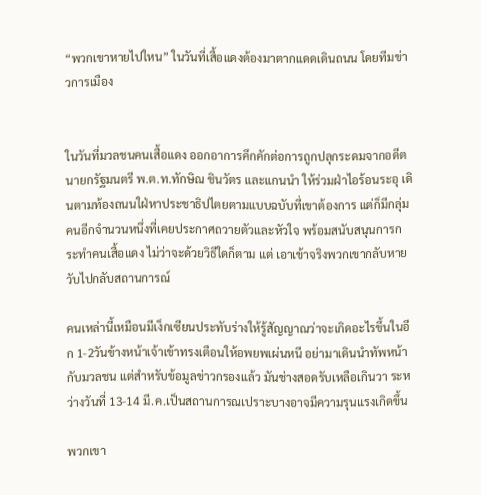“พวกเขาหายไปใหน” ในวันที่เสื้อแดงต้องมาตากแดดเดินถนน โดยทีมข่าวการเมือง


ในวันที่มวลชนคนเสื้อแดง ออกอาการคึกคักต่อการถูกปลุกระดมจากอดีตนายกรัฐมนตรี พ.ต.ท.ทักษิณ ชินวัตร และแกนนำ ให้ร่วมฝ่าไอร้อนระอุ เดินตามท้องถนนใฝ่หาประชาธิปไตยตามแบบฉบับที่เขาต้องการ แต่ก็มีกลุ่มคนอีกจำนวนหนึ่งที่เคยประกาศถวายตัวและหัวใจ พร้อมสนับสนุนการกระทำคนเสื้อแดง ไม่ว่าจะด้วยวิธีใดก็ตาม แต่ เอาเข้าจริงพวกเขากลับหายวับไปกลับสถานการณ์

คนเหล่านี้เหมือนมีเง็กเซียนประทับร่างให้รู้สัญญาณว่าจะเกิดอะไรขึ้นในอีก 1-2วันข้างหน้าเจ้าเข้าทรงเตือนให้อพยพเผ่นหนี อย่ามาเดินนำทัพหน้ากับมวลชน แต่สำหรับข้อมูลข่าวกรองแล้ว มันช่างสอดรับเหลือเกินวา ระหว่างวันที่ 13-14 มี.ค.เป็นสถานการณเปราะบางอาจมีความรุนแรงเกิดขึ้น

พวกเขา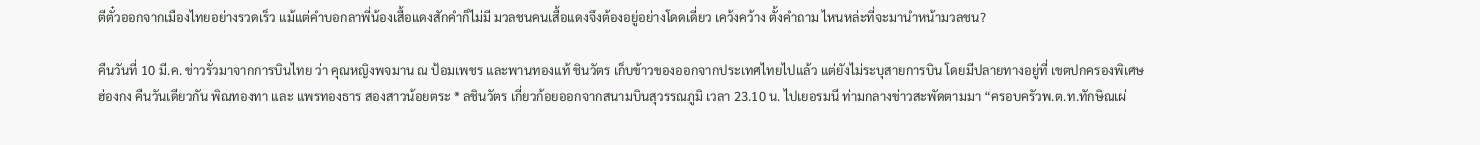ตีตั๋วออกจากเมืองไทยอย่างรวดเร็ว แม้แต่คำบอกลาพี่น้องเสื้อแดงสักคำก็ไม่มี มวลชนคนเสื้อแดงจึงต้องอยู่อย่างโดดเดี่ยว เคว้งคว้าง ตั้งคำถาม ไหนหล่ะที่จะมานำหน้ามวลชน?

คืนวันที่ 10 มี.ค. ข่าวรั่วมาจากการบินไทย ว่า คุณหญิงพจมาน ณ ป้อมเพชร และพานทองแท้ ชินวัตร เก็บข้าวของออกจากประเทศไทยไปแล้ว แต่ยังไม่ระบุสายการบิน โดยมีปลายทางอยู่ที่ เขตปกครองพิเศษ ฮ่องกง คืนวันเดียวกัน พิณทองทา และ แพรทองธาร สองสาวน้อยตระ * ลชินวัตร เกี่ยวก้อยออกจากสนามบินสุวรรณภูมิ เวลา 23.10 น. ไปเยอรมนี ท่ามกลางข่าวสะพัดตามมา “ครอบครัวพ.ต.ท.ทักษิณเผ่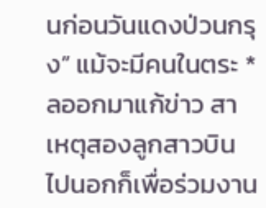นก่อนวันแดงป่วนกรุง” แม้จะมีคนในตระ * ลออกมาแก้ข่าว สาเหตุสองลูกสาวบินไปนอกก็เพื่อร่วมงาน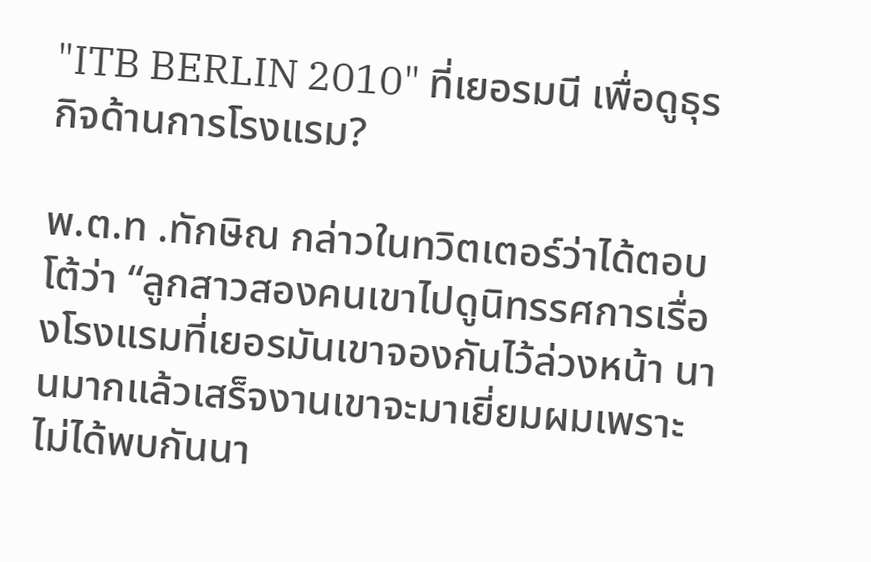"ITB BERLIN 2010" ที่เยอรมนี เพื่อดูธุรกิจด้านการโรงแรม?

พ.ต.ท .ทักษิณ กล่าวในทวิตเตอร์ว่าได้ตอบโต้ว่า “ลูกสาวสองคนเขาไปดูนิทรรศการเรื่องโรงแรมที่เยอรมันเขาจองกันไว้ล่วงหน้า นานมากแล้วเสร็จงานเขาจะมาเยี่ยมผมเพราะไม่ได้พบกันนา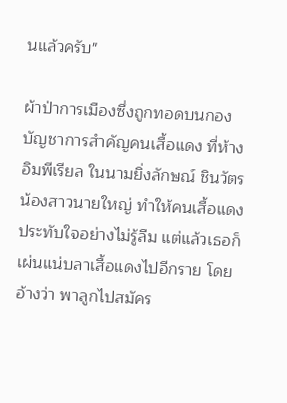นแล้วครับ"

ผ้าป่าการเมืองซึ่งถูกทอดบนกองบัญชาการสำคัญคนเสื้อแดง ที่ห้างอิมพีเรียล ในนามยิ่งลักษณ์ ชินวัตร น้องสาวนายใหญ่ ทำให้คนเสื้อแดงประทับใจอย่างไม่รู้ลืม แต่แล้วเธอก็เผ่นแน่บลาเสื้อแดงไปอีกราย โดยอ้างว่า พาลูกไปสมัคร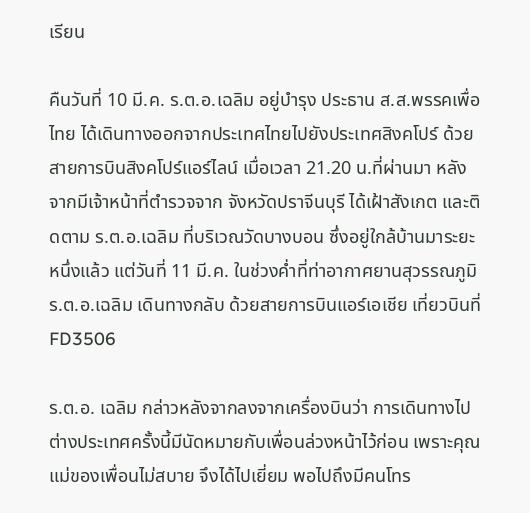เรียน

คืนวันที่ 10 มี.ค. ร.ต.อ.เฉลิม อยู่บำรุง ประธาน ส.ส.พรรคเพื่อไทย ได้เดินทางออกจากประเทศไทยไปยังประเทศสิงคโปร์ ด้วยสายการบินสิงคโปร์แอร์ไลน์ เมื่อเวลา 21.20 น.ที่ผ่านมา หลังจากมีเจ้าหน้าที่ตำรวจจาก จังหวัดปราจีนบุรี ได้เฝ้าสังเกต และติดตาม ร.ต.อ.เฉลิม ที่บริเวณวัดบางบอน ซึ่งอยู่ใกล้บ้านมาระยะหนึ่งแล้ว แต่วันที่ 11 มี.ค. ในช่วงค่ำที่ท่าอากาศยานสุวรรณภูมิ ร.ต.อ.เฉลิม เดินทางกลับ ด้วยสายการบินแอร์เอเชีย เที่ยวบินที่ FD3506

ร.ต.อ. เฉลิม กล่าวหลังจากลงจากเครื่องบินว่า การเดินทางไปต่างประเทศครั้งนี้มีนัดหมายกับเพื่อนล่วงหน้าไว้ก่อน เพราะคุณแม่ของเพื่อนไม่สบาย จึงได้ไปเยี่ยม พอไปถึงมีคนโทร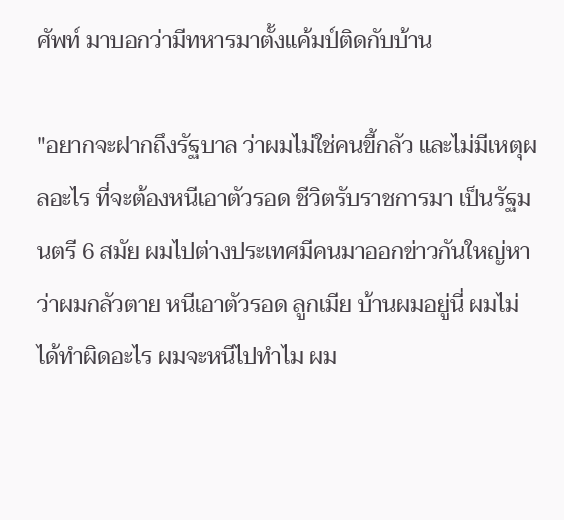ศัพท์ มาบอกว่ามีทหารมาตั้งแค้มป์ติดกับบ้าน

"อยากจะฝากถึงรัฐบาล ว่าผมไม่ใช่คนขี้กลัว และไม่มีเหตุผลอะไร ที่จะต้องหนีเอาตัวรอด ชีวิตรับราชการมา เป็นรัฐมนตรี 6 สมัย ผมไปต่างประเทศมีคนมาออกข่าวกันใหญ่หาว่าผมกลัวตาย หนีเอาตัวรอด ลูกเมีย บ้านผมอยู่นี่ ผมไม่ได้ทำผิดอะไร ผมจะหนีไปทำไม ผม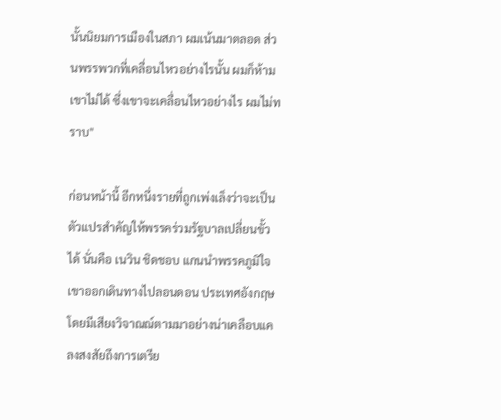นั้นนิยมการเมืองในสภา ผมเน้นมาตลอด ส่วนพรรพวกที่เคลื่อนไหวอย่างไรนั้น ผมก็ห้ามเขาไม่ได้ ซึ่งเขาจะเคลื่อนไหวอย่างไร ผมไม่ทราบ"

ก่อนหน้านี้ อีกหนึ่งรายที่ถูกเพ่งเล็งว่าจะเป็นตัวแปรสำคัญให้พรรคร่วมรัฐบาลเปลี่ยนขั้วได้ นั่นคือ เนวิน ชิดชอบ แกนนำพรรคภูมิใจ เขาออกเดินทางไปลอนดอน ประเทศอังกฤษ โดยมีเสียงวิจาณณ์ตามมาอย่างน่าเคลือบแคลงสงสัยถึงการเตรีย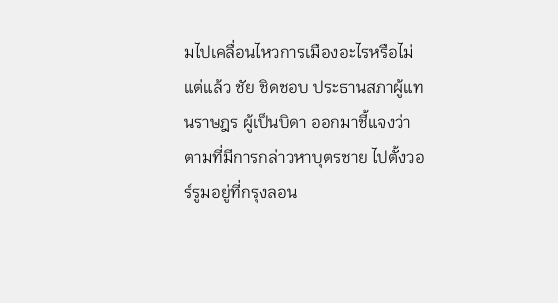มไปเคลื่อนไหวการเมืองอะไรหรือไม่ แต่แล้ว ชัย ชิดชอบ ประธานสภาผู้แทนราษฎร ผู้เป็นบิดา ออกมาชี้แจงว่า ตามที่มีการกล่าวหาบุตรชาย ไปตั้งวอร์รูมอยู่ที่กรุงลอน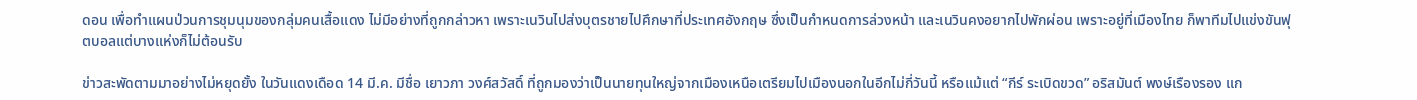ดอน เพื่อทำแผนป่วนการชุมนุมของกลุ่มคนเสื้อแดง ไม่มีอย่างที่ถูกกล่าวหา เพราะเนวินไปส่งบุตรชายไปศึกษาที่ประเทศอังกฤษ ซึ่งเป็นกำหนดการล่วงหน้า และเนวินคงอยากไปพักผ่อน เพราะอยู่ที่เมืองไทย ก็พาทีมไปแข่งขันฟุตบอลแต่บางแห่งก็ไม่ต้อนรับ

ข่าวสะพัดตามมาอย่างไม่หยุดยั้ง ในวันแดงเดือด 14 มี.ค. มีชื่อ เยาวภา วงศ์สวัสดิ์ ที่ถูกมองว่าเป็นนายทุนใหญ่จากเมืองเหนือเตรียมไปเมืองนอกในอีกไม่กี่วันนี้ หรือแม้แต่ “กีร์ ระเบิดขวด” อริสมันต์ พงษ์เรืองรอง แก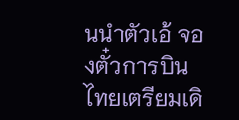นนำตัวเอ้ จองตั๋วการบินไทยเตรียมเดิ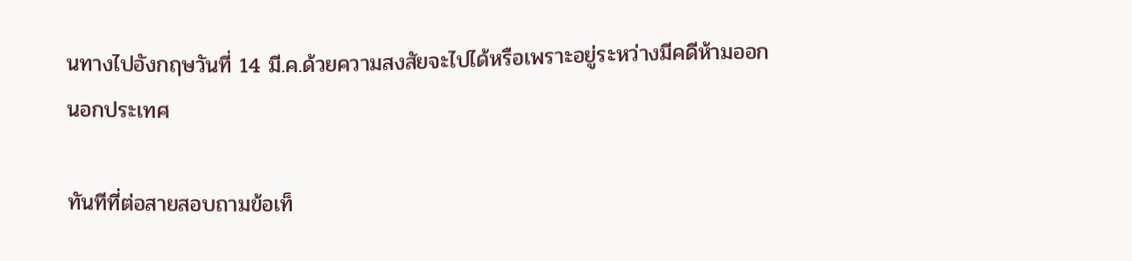นทางไปอังกฤษวันที่ 14 มี.ค.ด้วยความสงสัยจะไปได้หรือเพราะอยู่ระหว่างมีคดีห้ามออกนอกประเทศ

ทันทีที่ต่อสายสอบถามข้อเท็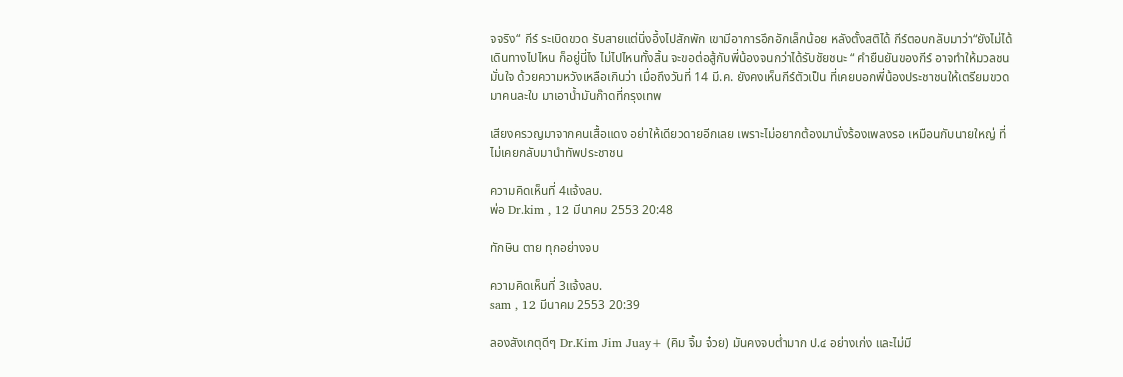จจริง“ กีร์ ระเบิดขวด รับสายแต่นิ่งอึ้งไปสักพัก เขามีอาการอึกอักเล็กน้อย หลังตั้งสติได้ กีร์ตอบกลับมาว่า“ยังไม่ได้เดินทางไปไหน ก็อยู่นี่ไง ไม่ไปไหนทั้งสิ้น จะขอต่อสู้กับพี่น้องจนกว่าได้รับชัยชนะ “ คำยืนยันของกีร์ อาจทำให้มวลชนมั่นใจ ด้วยความหวังเหลือเกินว่า เมื่อถึงวันที่ 14 มี.ค. ยังคงเห็นกีร์ตัวเป็น ที่เคยบอกพี่น้องประชาชนให้เตรียมขวดมาคนละใบ มาเอาน้ำมันก๊าดที่กรุงเทพ

เสียงครวญมาจากคนเสื้อแดง อย่าให้เดียวดายอีกเลย เพราะไม่อยากต้องมานั่งร้องเพลงรอ เหมือนกับนายใหญ่ ที่ไม่เคยกลับมานำทัพประชาชน

ความคิดเห็นที่ 4แจ้งลบ.
พ่อ Dr.kim , 12 มีนาคม 2553 20:48

ทักษิน ตาย ทุกอย่างจบ

ความคิดเห็นที่ 3แจ้งลบ.
sam , 12 มีนาคม 2553 20:39

ลองสังเกตุดีๆ Dr.Kim Jim Juay+ (คิม จิ้ม จ๋วย) มันคงจบต่ำมาก ป.๔ อย่างเก่ง และไม่มี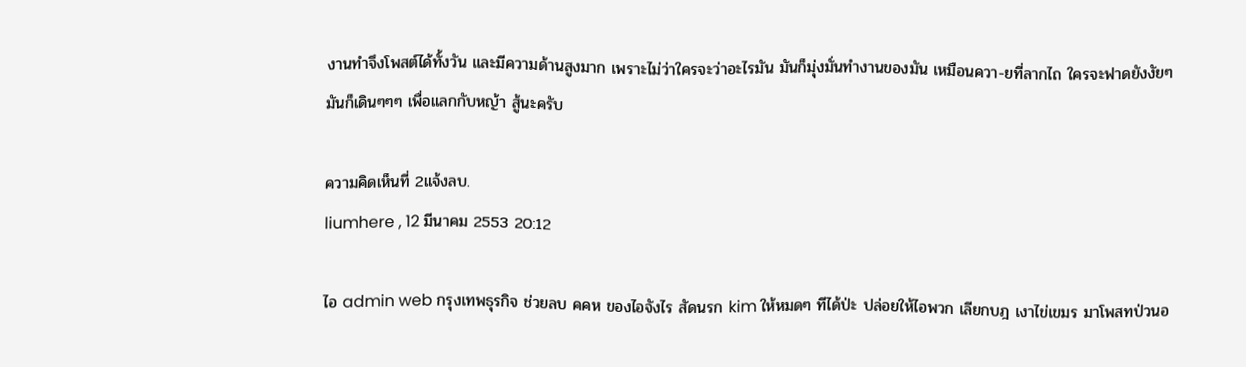งานทำจึงโพสต์ได้ทั้งวัน และมีความด้านสูงมาก เพราะไม่ว่าใครจะว่าอะไรมัน มันก็มุ่งมั่นทำงานของมัน เหมือนควา-ยที่ลากไถ ใครจะฟาดยังงัยๆมันก็เดินๆๆๆ เพื่อแลกกับหญ้า สู้นะครับ

ความคิดเห็นที่ 2แจ้งลบ.
liumhere , 12 มีนาคม 2553 20:12

ไอ admin web กรุงเทพธุรกิจ ช่วยลบ คคห ของไอจังไร สัดนรก kim ให้หมดๆ ทีได้ป่ะ ปล่อยให้ไอพวก เลียกบฎ เงาไข่เขมร มาโพสทป่วนอ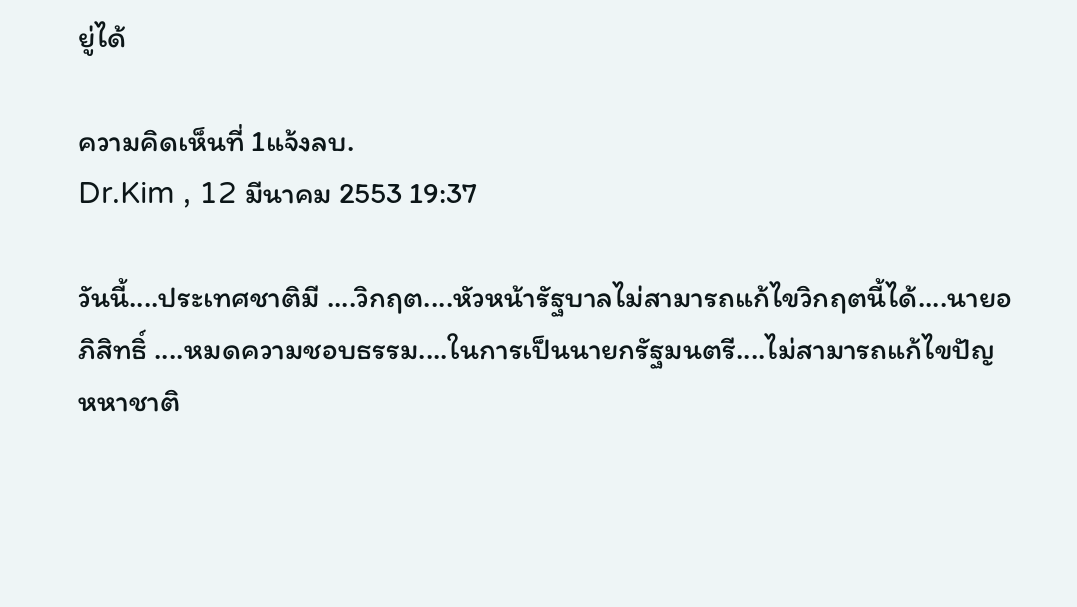ยู่ได้

ความคิดเห็นที่ 1แจ้งลบ.
Dr.Kim , 12 มีนาคม 2553 19:37

วันนี้....ประเทศชาติมี ....วิกฤต....หัวหน้ารัฐบาลไม่สามารถแก้ไขวิกฤตนี้ได้....นายอภิสิทธิ์ ....หมดความชอบธรรม....ในการเป็นนายกรัฐมนตรี....ไม่สามารถแก้ไขปัญหหาชาติ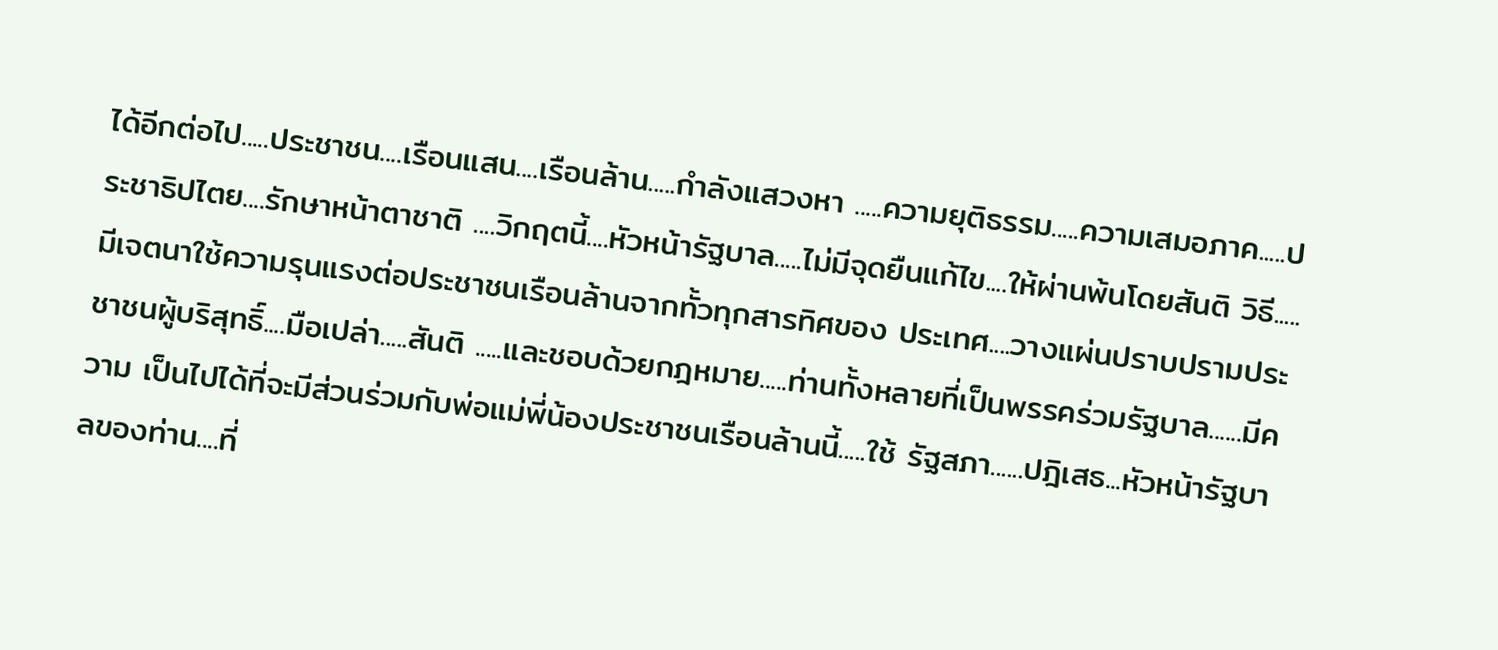ได้อีกต่อไป.....ประชาชน....เรือนแสน....เรือนล้าน.....กำลังแสวงหา .....ความยุติธรรม.....ความเสมอภาค.....ประชาธิปไตย....รักษาหน้าตาชาติ ....วิกฤตนี้....หัวหน้ารัฐบาล.....ไม่มีจุดยืนแก้ไข....ให้ผ่านพ้นโดยสันติ วิธี.....มีเจตนาใช้ความรุนแรงต่อประชาชนเรือนล้านจากทั้วทุกสารทิศของ ประเทศ....วางแผ่นปราบปรามประชาชนผู้บริสุทธิ์....มือเปล่า.....สันติ .....และชอบด้วยกฎหมาย.....ท่านทั้งหลายที่เป็นพรรคร่วมรัฐบาล......มีความ เป็นไปได้ที่จะมีส่วนร่วมกับพ่อแม่พี่น้องประชาชนเรือนล้านนี้.....ใช้ รัฐสภา......ปฎิเสธ...หัวหน้ารัฐบาลของท่าน....ที่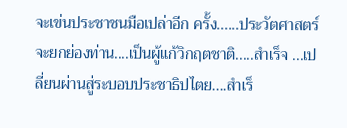จะเข่นประชาชนมือเปล่าอีก ครั้ง......ประวัตศาสตร์จะยกย่องท่าน....เป็นผู้แก้วิกฤตชาติ.....สำเร็จ ...เปลี่ยนผ่านสู่ระบอบประชาธิปไตย....สำเร็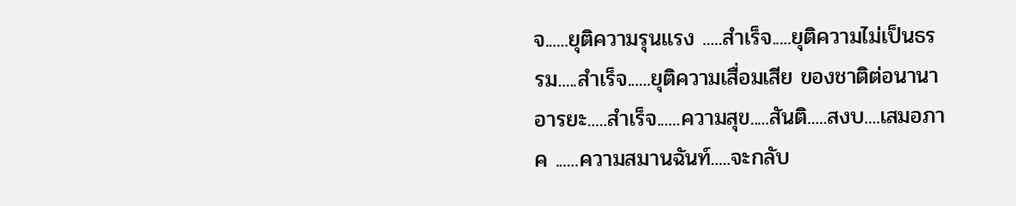จ......ยุติความรุนแรง .....สำเร็จ.....ยุติความไม่เป็นธรรม.....สำเร็จ......ยุติความเสื่อมเสีย ของชาติต่อนานาอารยะ.....สำเร็จ......ความสุข.....สันติ.....สงบ....เสมอภาค ......ความสมานฉันท์.....จะกลับ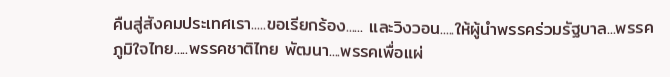คืนสู่สังคมประเทศเรา.....ขอเรียกร้อง...... และวิงวอน.....ให้ผู้นำพรรคร่วมรัฐบาล...พรรคภูมิใจไทย.....พรรคชาติไทย พัฒนา....พรรคเพื่อแผ่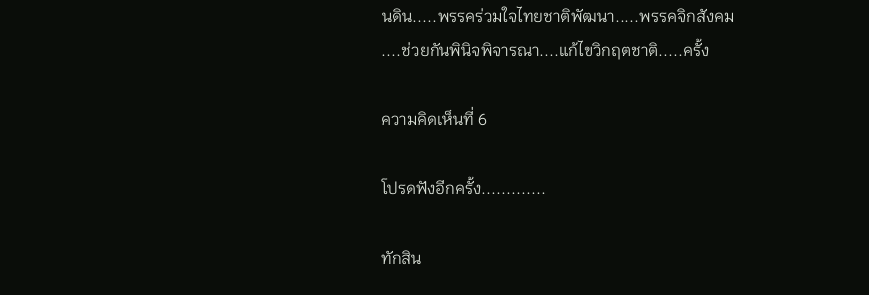นดิน.....พรรคร่วมใจไทยชาติพัฒนา.....พรรคจิกสังคม ....ช่วยกันพินิจพิจารณา....แก้ไขวิกฤตชาติ.....ครั้ง

ความคิดเห็นที่ 6

โปรดฟังอีกครั้ง.............

ทักสิน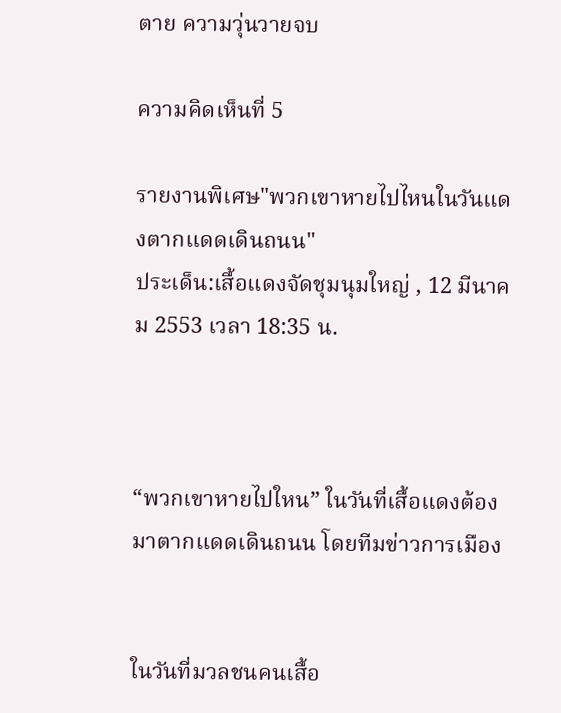ตาย ความวุ่นวายจบ

ความคิดเห็นที่ 5

รายงานพิเศษ"พวกเขาหายไปไหนในวันแดงตากแดดเดินถนน"
ประเด็น:เสื้อแดงจัดชุมนุมใหญ่ , 12 มีนาคม 2553 เวลา 18:35 น.



“พวกเขาหายไปใหน” ในวันที่เสื้อแดงต้องมาตากแดดเดินถนน โดยทีมข่าวการเมือง


ในวันที่มวลชนคนเสื้อ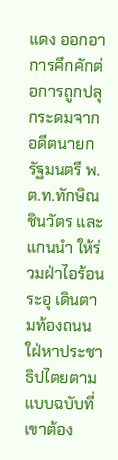แดง ออกอาการคึกคักต่อการถูกปลุกระดมจากอดีตนายกรัฐมนตรี พ.ต.ท.ทักษิณ ชินวัตร และแกนนำ ให้ร่วมฝ่าไอร้อนระอุ เดินตามท้องถนนใฝ่หาประชาธิปไตยตามแบบฉบับที่เขาต้อง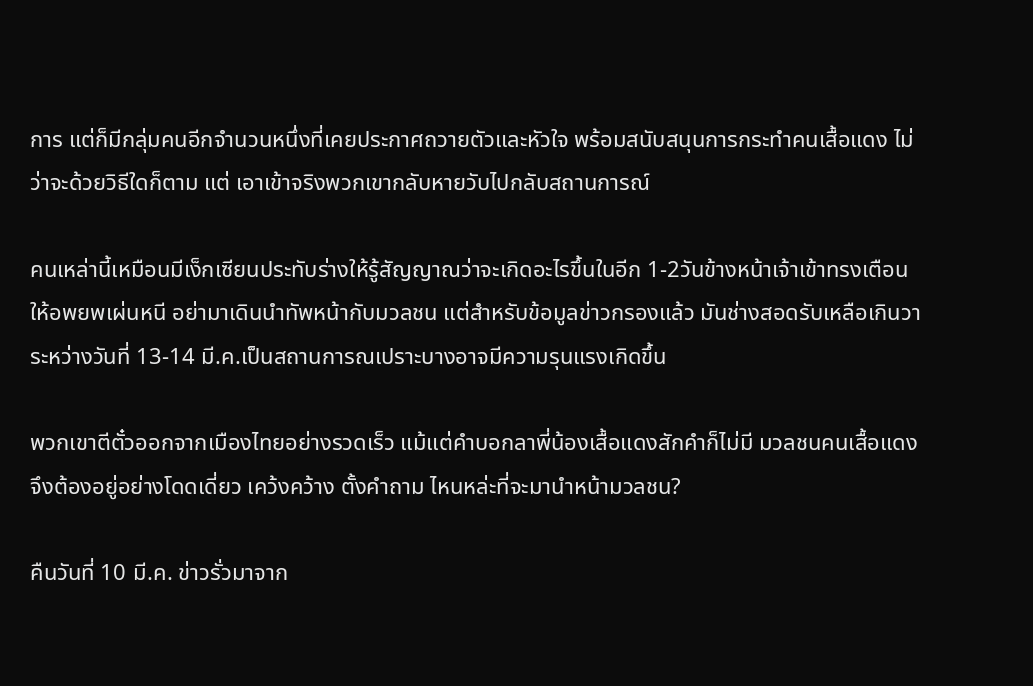การ แต่ก็มีกลุ่มคนอีกจำนวนหนึ่งที่เคยประกาศถวายตัวและหัวใจ พร้อมสนับสนุนการกระทำคนเสื้อแดง ไม่ว่าจะด้วยวิธีใดก็ตาม แต่ เอาเข้าจริงพวกเขากลับหายวับไปกลับสถานการณ์

คนเหล่านี้เหมือนมีเง็กเซียนประทับร่างให้รู้สัญญาณว่าจะเกิดอะไรขึ้นในอีก 1-2วันข้างหน้าเจ้าเข้าทรงเตือนให้อพยพเผ่นหนี อย่ามาเดินนำทัพหน้ากับมวลชน แต่สำหรับข้อมูลข่าวกรองแล้ว มันช่างสอดรับเหลือเกินวา ระหว่างวันที่ 13-14 มี.ค.เป็นสถานการณเปราะบางอาจมีความรุนแรงเกิดขึ้น

พวกเขาตีตั๋วออกจากเมืองไทยอย่างรวดเร็ว แม้แต่คำบอกลาพี่น้องเสื้อแดงสักคำก็ไม่มี มวลชนคนเสื้อแดงจึงต้องอยู่อย่างโดดเดี่ยว เคว้งคว้าง ตั้งคำถาม ไหนหล่ะที่จะมานำหน้ามวลชน?

คืนวันที่ 10 มี.ค. ข่าวรั่วมาจาก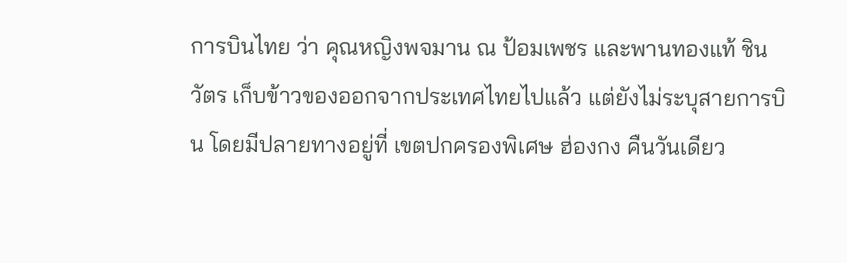การบินไทย ว่า คุณหญิงพจมาน ณ ป้อมเพชร และพานทองแท้ ชินวัตร เก็บข้าวของออกจากประเทศไทยไปแล้ว แต่ยังไม่ระบุสายการบิน โดยมีปลายทางอยู่ที่ เขตปกครองพิเศษ ฮ่องกง คืนวันเดียว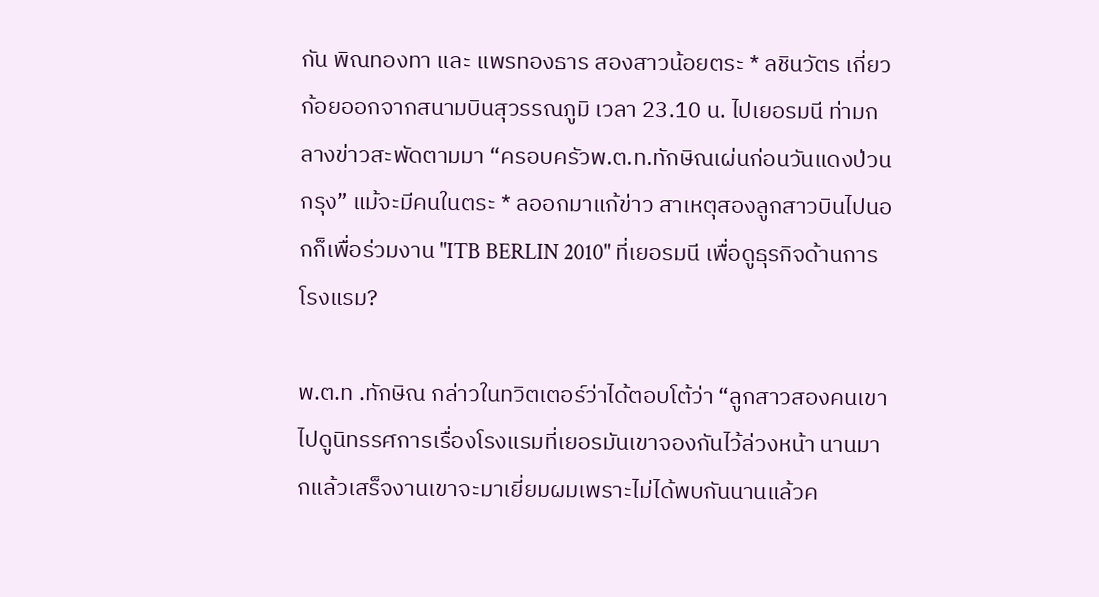กัน พิณทองทา และ แพรทองธาร สองสาวน้อยตระ * ลชินวัตร เกี่ยวก้อยออกจากสนามบินสุวรรณภูมิ เวลา 23.10 น. ไปเยอรมนี ท่ามกลางข่าวสะพัดตามมา “ครอบครัวพ.ต.ท.ทักษิณเผ่นก่อนวันแดงป่วนกรุง” แม้จะมีคนในตระ * ลออกมาแก้ข่าว สาเหตุสองลูกสาวบินไปนอกก็เพื่อร่วมงาน "ITB BERLIN 2010" ที่เยอรมนี เพื่อดูธุรกิจด้านการโรงแรม?

พ.ต.ท .ทักษิณ กล่าวในทวิตเตอร์ว่าได้ตอบโต้ว่า “ลูกสาวสองคนเขาไปดูนิทรรศการเรื่องโรงแรมที่เยอรมันเขาจองกันไว้ล่วงหน้า นานมากแล้วเสร็จงานเขาจะมาเยี่ยมผมเพราะไม่ได้พบกันนานแล้วค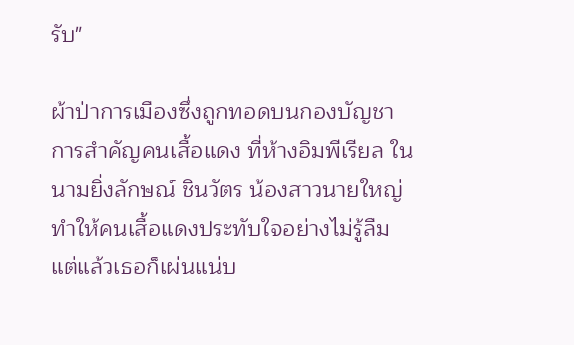รับ"

ผ้าป่าการเมืองซึ่งถูกทอดบนกองบัญชาการสำคัญคนเสื้อแดง ที่ห้างอิมพีเรียล ในนามยิ่งลักษณ์ ชินวัตร น้องสาวนายใหญ่ ทำให้คนเสื้อแดงประทับใจอย่างไม่รู้ลืม แต่แล้วเธอก็เผ่นแน่บ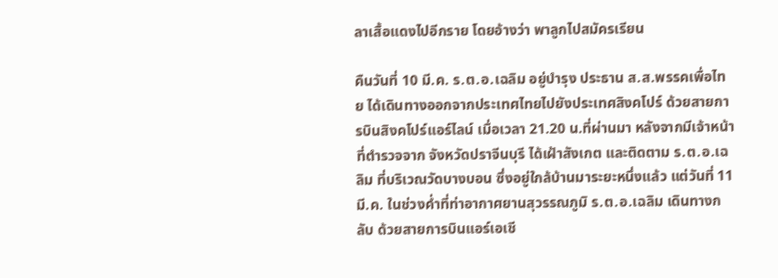ลาเสื้อแดงไปอีกราย โดยอ้างว่า พาลูกไปสมัครเรียน

คืนวันที่ 10 มี.ค. ร.ต.อ.เฉลิม อยู่บำรุง ประธาน ส.ส.พรรคเพื่อไทย ได้เดินทางออกจากประเทศไทยไปยังประเทศสิงคโปร์ ด้วยสายการบินสิงคโปร์แอร์ไลน์ เมื่อเวลา 21.20 น.ที่ผ่านมา หลังจากมีเจ้าหน้าที่ตำรวจจาก จังหวัดปราจีนบุรี ได้เฝ้าสังเกต และติดตาม ร.ต.อ.เฉลิม ที่บริเวณวัดบางบอน ซึ่งอยู่ใกล้บ้านมาระยะหนึ่งแล้ว แต่วันที่ 11 มี.ค. ในช่วงค่ำที่ท่าอากาศยานสุวรรณภูมิ ร.ต.อ.เฉลิม เดินทางกลับ ด้วยสายการบินแอร์เอเชี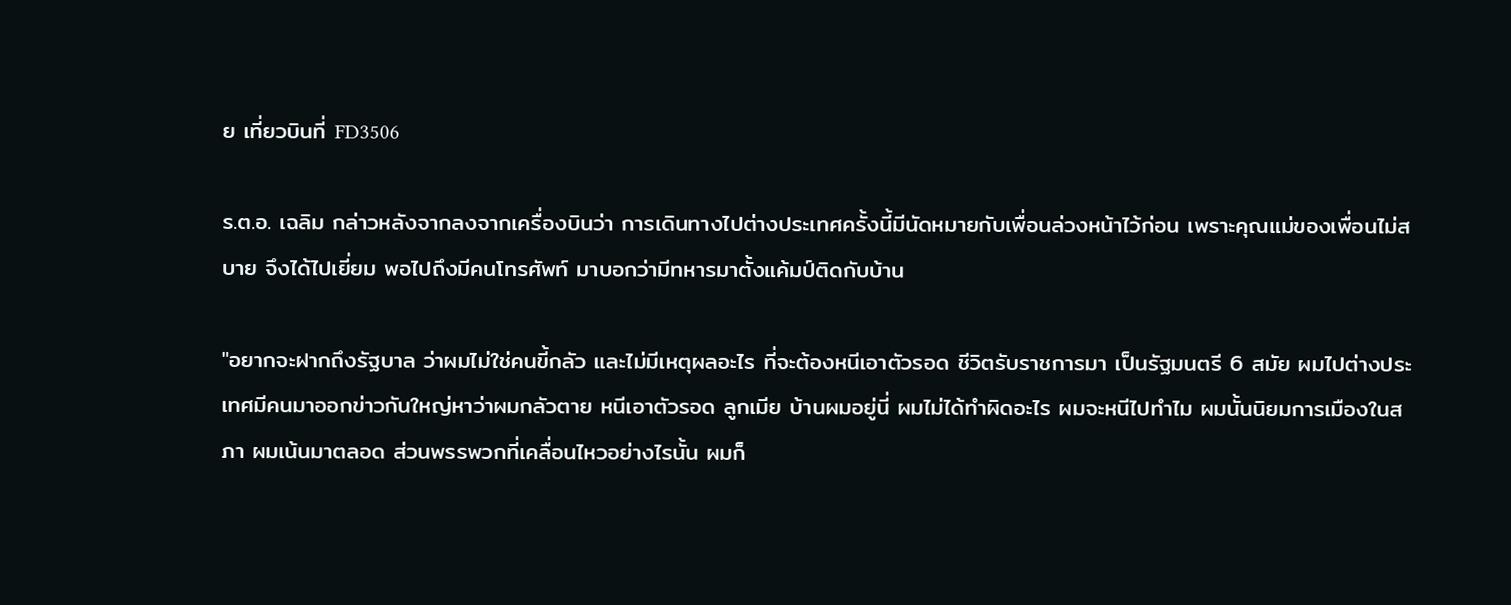ย เที่ยวบินที่ FD3506

ร.ต.อ. เฉลิม กล่าวหลังจากลงจากเครื่องบินว่า การเดินทางไปต่างประเทศครั้งนี้มีนัดหมายกับเพื่อนล่วงหน้าไว้ก่อน เพราะคุณแม่ของเพื่อนไม่สบาย จึงได้ไปเยี่ยม พอไปถึงมีคนโทรศัพท์ มาบอกว่ามีทหารมาตั้งแค้มป์ติดกับบ้าน

"อยากจะฝากถึงรัฐบาล ว่าผมไม่ใช่คนขี้กลัว และไม่มีเหตุผลอะไร ที่จะต้องหนีเอาตัวรอด ชีวิตรับราชการมา เป็นรัฐมนตรี 6 สมัย ผมไปต่างประเทศมีคนมาออกข่าวกันใหญ่หาว่าผมกลัวตาย หนีเอาตัวรอด ลูกเมีย บ้านผมอยู่นี่ ผมไม่ได้ทำผิดอะไร ผมจะหนีไปทำไม ผมนั้นนิยมการเมืองในสภา ผมเน้นมาตลอด ส่วนพรรพวกที่เคลื่อนไหวอย่างไรนั้น ผมก็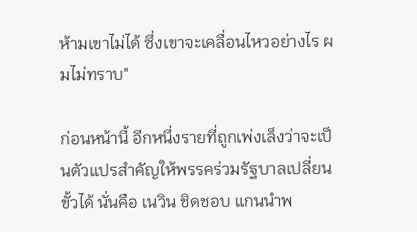ห้ามเขาไม่ได้ ซึ่งเขาจะเคลื่อนไหวอย่างไร ผมไม่ทราบ"

ก่อนหน้านี้ อีกหนึ่งรายที่ถูกเพ่งเล็งว่าจะเป็นตัวแปรสำคัญให้พรรคร่วมรัฐบาลเปลี่ยนขั้วได้ นั่นคือ เนวิน ชิดชอบ แกนนำพ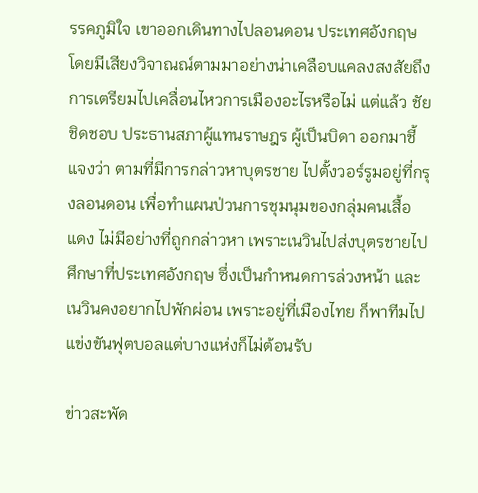รรคภูมิใจ เขาออกเดินทางไปลอนดอน ประเทศอังกฤษ โดยมีเสียงวิจาณณ์ตามมาอย่างน่าเคลือบแคลงสงสัยถึงการเตรียมไปเคลื่อนไหวการเมืองอะไรหรือไม่ แต่แล้ว ชัย ชิดชอบ ประธานสภาผู้แทนราษฎร ผู้เป็นบิดา ออกมาชี้แจงว่า ตามที่มีการกล่าวหาบุตรชาย ไปตั้งวอร์รูมอยู่ที่กรุงลอนดอน เพื่อทำแผนป่วนการชุมนุมของกลุ่มคนเสื้อแดง ไม่มีอย่างที่ถูกกล่าวหา เพราะเนวินไปส่งบุตรชายไปศึกษาที่ประเทศอังกฤษ ซึ่งเป็นกำหนดการล่วงหน้า และเนวินคงอยากไปพักผ่อน เพราะอยู่ที่เมืองไทย ก็พาทีมไปแข่งขันฟุตบอลแต่บางแห่งก็ไม่ต้อนรับ

ข่าวสะพัด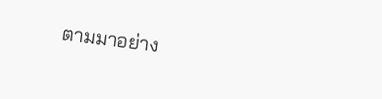ตามมาอย่าง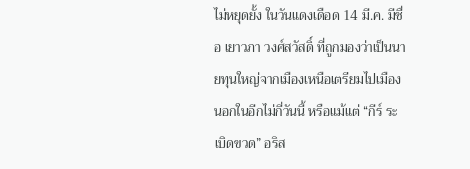ไม่หยุดยั้ง ในวันแดงเดือด 14 มี.ค. มีชื่อ เยาวภา วงศ์สวัสดิ์ ที่ถูกมองว่าเป็นนายทุนใหญ่จากเมืองเหนือเตรียมไปเมืองนอกในอีกไม่กี่วันนี้ หรือแม้แต่ “กีร์ ระเบิดขวด” อริส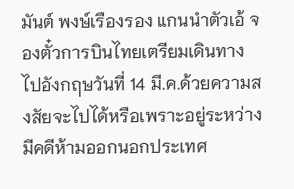มันต์ พงษ์เรืองรอง แกนนำตัวเอ้ จองตั๋วการบินไทยเตรียมเดินทางไปอังกฤษวันที่ 14 มี.ค.ด้วยความสงสัยจะไปได้หรือเพราะอยู่ระหว่างมีคดีห้ามออกนอกประเทศ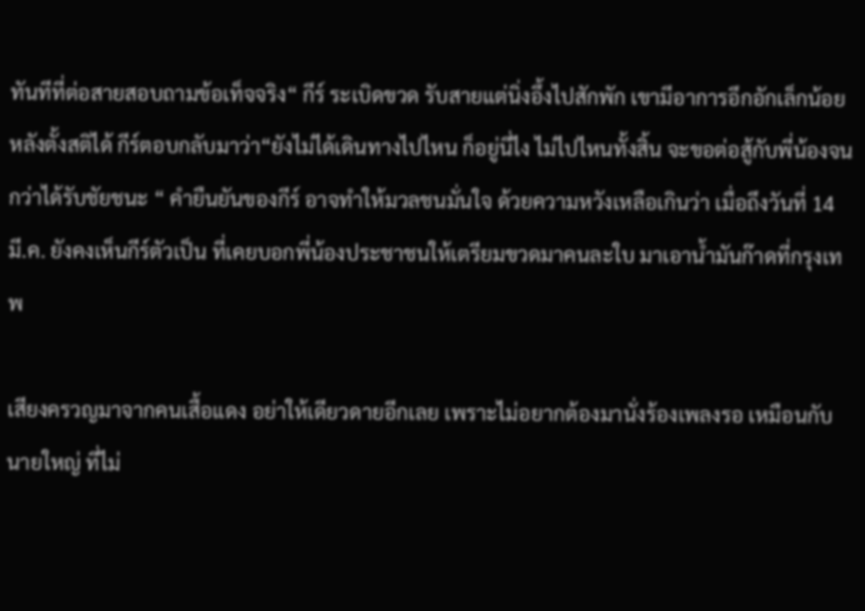ทันทีที่ต่อสายสอบถามข้อเท็จจริง“ กีร์ ระเบิดขวด รับสายแต่นิ่งอึ้งไปสักพัก เขามีอาการอึกอักเล็กน้อย หลังตั้งสติได้ กีร์ตอบกลับมาว่า“ยังไม่ได้เดินทางไปไหน ก็อยู่นี่ไง ไม่ไปไหนทั้งสิ้น จะขอต่อสู้กับพี่น้องจนกว่าได้รับชัยชนะ “ คำยืนยันของกีร์ อาจทำให้มวลชนมั่นใจ ด้วยความหวังเหลือเกินว่า เมื่อถึงวันที่ 14 มี.ค. ยังคงเห็นกีร์ตัวเป็น ที่เคยบอกพี่น้องประชาชนให้เตรียมขวดมาคนละใบ มาเอาน้ำมันก๊าดที่กรุงเทพ

เสียงครวญมาจากคนเสื้อแดง อย่าให้เดียวดายอีกเลย เพราะไม่อยากต้องมานั่งร้องเพลงรอ เหมือนกับนายใหญ่ ที่ไม่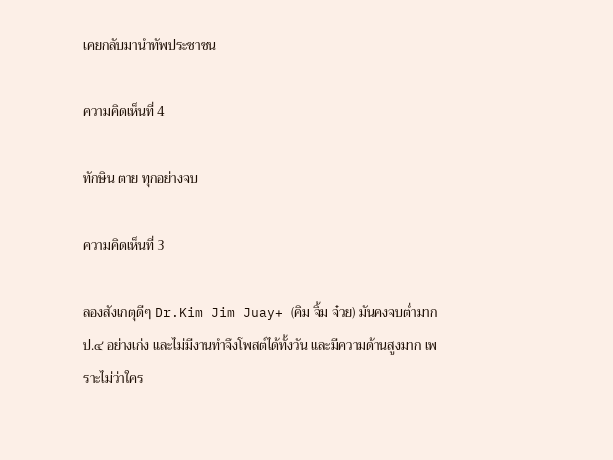เคยกลับมานำทัพประชาชน

ความคิดเห็นที่ 4

ทักษิน ตาย ทุกอย่างจบ

ความคิดเห็นที่ 3

ลองสังเกตุดีๆ Dr.Kim Jim Juay+ (คิม จิ้ม จ๋วย) มันคงจบต่ำมาก ป.๔ อย่างเก่ง และไม่มีงานทำจึงโพสต์ได้ทั้งวัน และมีความด้านสูงมาก เพราะไม่ว่าใคร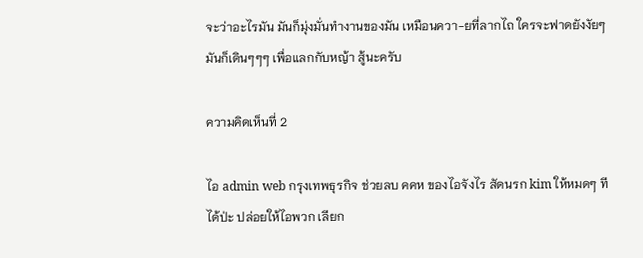จะว่าอะไรมัน มันก็มุ่งมั่นทำงานของมัน เหมือนควา-ยที่ลากไถ ใครจะฟาดยังงัยๆมันก็เดินๆๆๆ เพื่อแลกกับหญ้า สู้นะครับ

ความคิดเห็นที่ 2

ไอ admin web กรุงเทพธุรกิจ ช่วยลบ คคห ของไอจังไร สัดนรก kim ให้หมดๆ ทีได้ป่ะ ปล่อยให้ไอพวก เลียก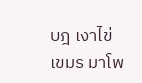บฎ เงาไข่เขมร มาโพ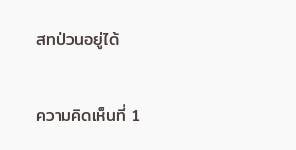สทป่วนอยู่ได้

ความคิดเห็นที่ 1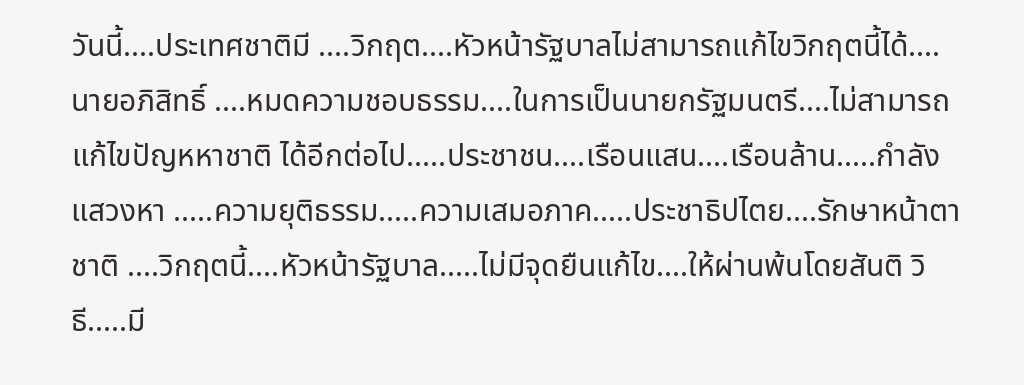วันนี้....ประเทศชาติมี ....วิกฤต....หัวหน้ารัฐบาลไม่สามารถแก้ไขวิกฤตนี้ได้....นายอภิสิทธิ์ ....หมดความชอบธรรม....ในการเป็นนายกรัฐมนตรี....ไม่สามารถแก้ไขปัญหหาชาติ ได้อีกต่อไป.....ประชาชน....เรือนแสน....เรือนล้าน.....กำลังแสวงหา .....ความยุติธรรม.....ความเสมอภาค.....ประชาธิปไตย....รักษาหน้าตาชาติ ....วิกฤตนี้....หัวหน้ารัฐบาล.....ไม่มีจุดยืนแก้ไข....ให้ผ่านพ้นโดยสันติ วิธี.....มี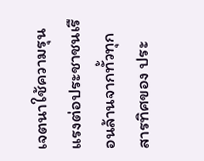เจตนาใช้ความรุนแรงต่อประชาชนเรือนล้านจากทั้วทุกสารทิศของ ประ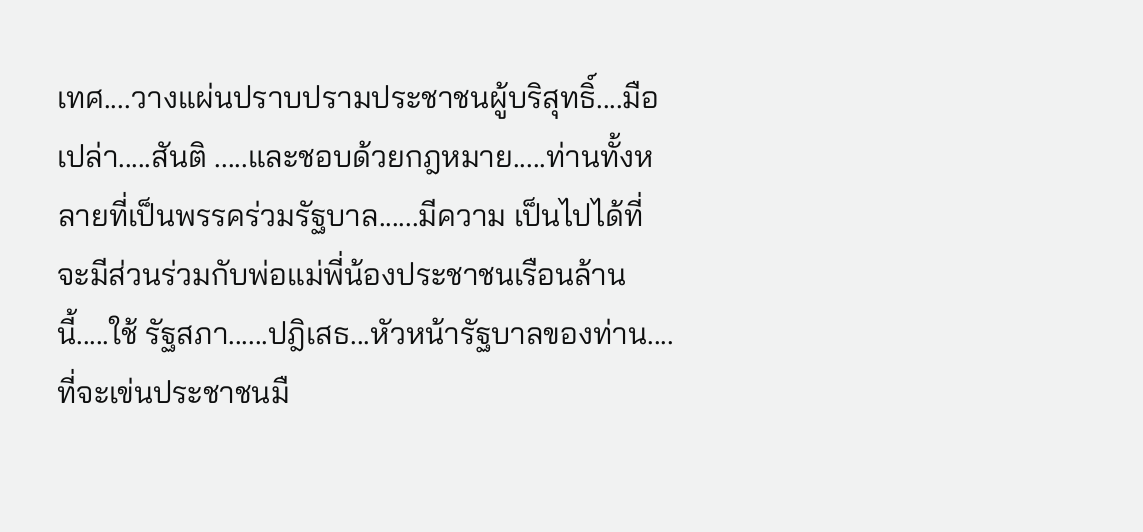เทศ....วางแผ่นปราบปรามประชาชนผู้บริสุทธิ์....มือเปล่า.....สันติ .....และชอบด้วยกฎหมาย.....ท่านทั้งหลายที่เป็นพรรคร่วมรัฐบาล......มีความ เป็นไปได้ที่จะมีส่วนร่วมกับพ่อแม่พี่น้องประชาชนเรือนล้านนี้.....ใช้ รัฐสภา......ปฎิเสธ...หัวหน้ารัฐบาลของท่าน....ที่จะเข่นประชาชนมื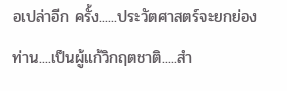อเปล่าอีก ครั้ง......ประวัตศาสตร์จะยกย่องท่าน....เป็นผู้แก้วิกฤตชาติ.....สำ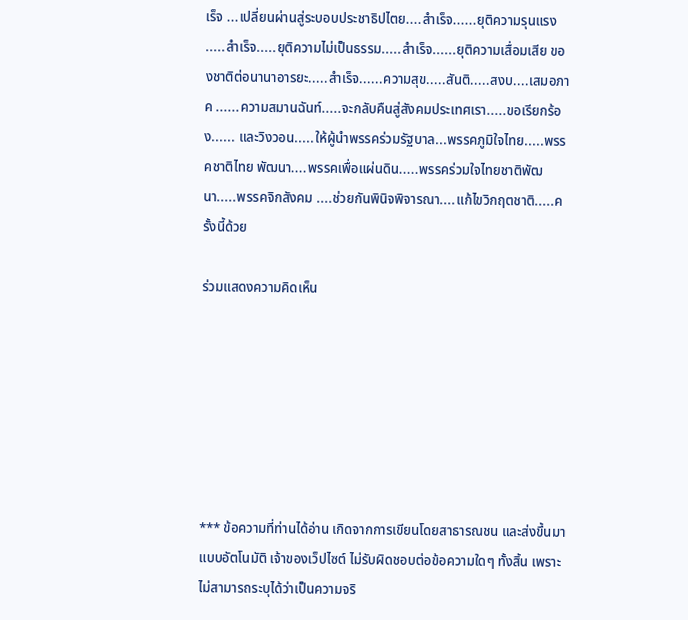เร็จ ...เปลี่ยนผ่านสู่ระบอบประชาธิปไตย....สำเร็จ......ยุติความรุนแรง .....สำเร็จ.....ยุติความไม่เป็นธรรม.....สำเร็จ......ยุติความเสื่อมเสีย ของชาติต่อนานาอารยะ.....สำเร็จ......ความสุข.....สันติ.....สงบ....เสมอภาค ......ความสมานฉันท์.....จะกลับคืนสู่สังคมประเทศเรา.....ขอเรียกร้อง...... และวิงวอน.....ให้ผู้นำพรรคร่วมรัฐบาล...พรรคภูมิใจไทย.....พรรคชาติไทย พัฒนา....พรรคเพื่อแผ่นดิน.....พรรคร่วมใจไทยชาติพัฒนา.....พรรคจิกสังคม ....ช่วยกันพินิจพิจารณา....แก้ไขวิกฤตชาติ.....ครั้งนี้ด้วย

ร่วมแสดงความคิดเห็น







*** ข้อความที่ท่านได้อ่าน เกิดจากการเขียนโดยสาธารณชน และส่งขึ้นมาแบบอัตโนมัติ เจ้าของเว็ปไซต์ ไม่รับผิดชอบต่อข้อความใดๆ ทั้งสิ้น เพราะไม่สามารถระบุได้ว่าเป็นความจริ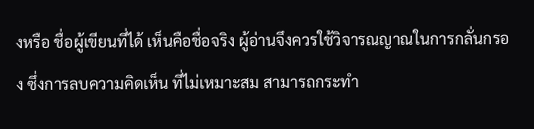งหรือ ชื่อผู้เขียนที่ได้ เห็นคือชื่อจริง ผู้อ่านจึงควรใช้วิจารณญาณในการกลั่นกรอง ซึ่งการลบความคิดเห็น ที่ไม่เหมาะสม สามารถกระทำ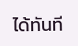ได้ทันที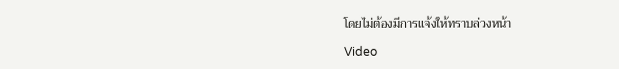โดยไม่ต้องมีการแจ้งให้ทราบล่วงหน้า

Video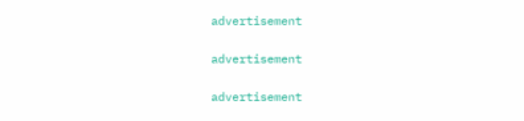advertisement

advertisement

advertisement